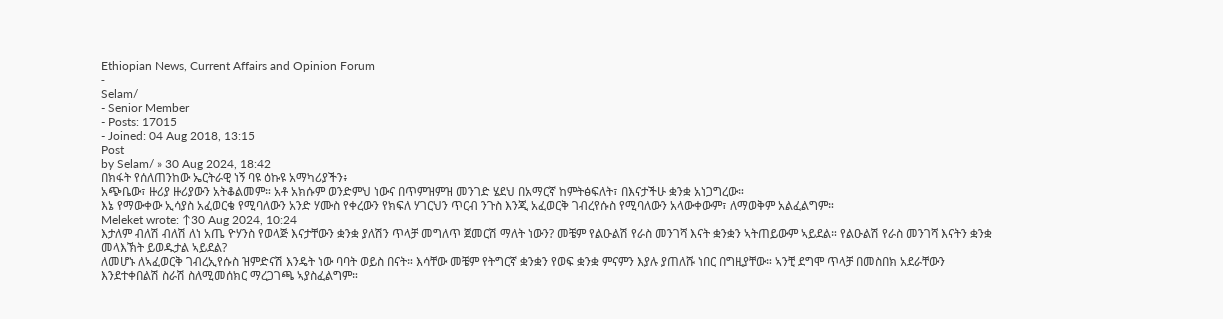Ethiopian News, Current Affairs and Opinion Forum
-
Selam/
- Senior Member
- Posts: 17015
- Joined: 04 Aug 2018, 13:15
Post
by Selam/ » 30 Aug 2024, 18:42
በክፋት የሰለጠንከው ኤርትራዊ ነኝ ባዩ ዕኩዩ አማካሪያችን፥
አጭቤው፣ ዙሪያ ዙሪያውን አትቆልመም። አቶ አክሱም ወንድምህ ነውና በጥምዝምዝ መንገድ ሄደህ በአማርኛ ከምትፅፍለት፣ በእናታችሁ ቋንቋ አነጋግረው።
እኔ የማውቀው ኢሳያስ አፈወርቄ የሚባለውን አንድ ሃሙስ የቀረውን የክፍለ ሃገርህን ጥርብ ንጉስ እንጂ አፈወርቅ ገብረየሱስ የሚባለውን አላውቀውም፣ ለማወቅም አልፈልግም።
Meleket wrote: ↑30 Aug 2024, 10:24
እታለም ብለሽ ብለሽ ለነ አጤ ዮሃንስ የወላጅ እናታቸውን ቋንቋ ያለሽን ጥላቻ መግለጥ ጀመርሽ ማለት ነውን? መቼም የልዑልሽ የራስ መንገሻ እናት ቋንቋን ኣትጠይውም ኣይደል። የልዑልሽ የራስ መንገሻ እናትን ቋንቋ መላእኽት ይወዱታል ኣይደል?
ለመሆኑ ለኣፈወርቅ ገብረኢየሱስ ዝምድናሽ እንዴት ነው ባባት ወይስ በናት። እሳቸው መቼም የትግርኛ ቋንቋን የወፍ ቋንቋ ምናምን እያሉ ያጠለሹ ነበር በግዚያቸው። ኣንቺ ደግሞ ጥላቻ በመስበክ አደራቸውን እንደተቀበልሽ ስራሽ ስለሚመሰክር ማረጋገጫ ኣያስፈልግም።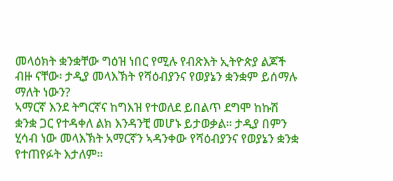መላዕክት ቋንቋቸው ግዕዝ ነበር የሚሉ የብጽእት ኢትዮጵያ ልጆች ብዙ ናቸው፡ ታዲያ መላእኽት የሻዕብያንና የወያኔን ቋንቋም ይሰማሉ ማለት ነውን?
ኣማርኛ እንደ ትግርኛና ከግእዝ የተወለደ ይበልጥ ደግሞ ከኩሽ ቋንቋ ጋር የተዳቀለ ልክ እንዳንቺ መሆኑ ይታወቃል። ታዲያ በምን ሂሳብ ነው መላእኽት አማርኛን ኣዳንቀው የሻዕብያንና የወያኔን ቋንቋ የተጠየፉት እታለም።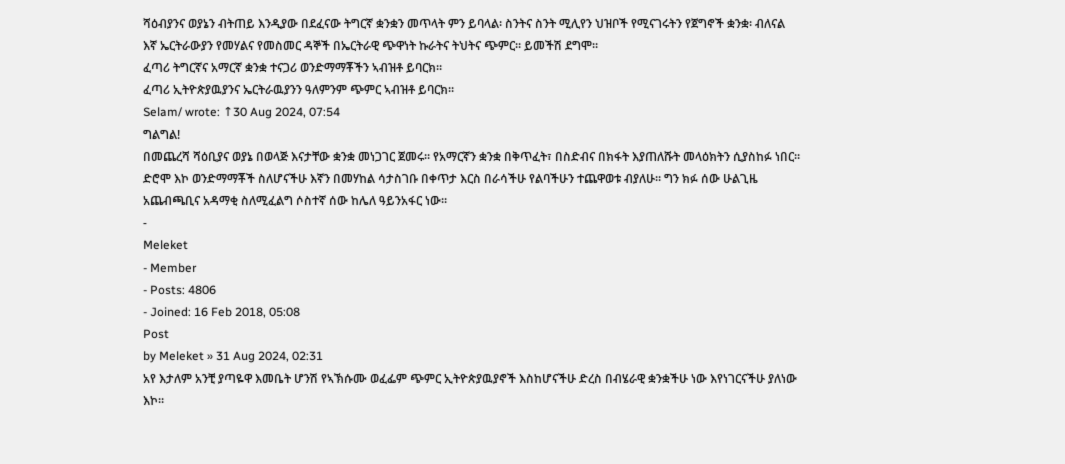ሻዕብያንና ወያኔን ብትጠይ እንዲያው በደፈናው ትግርኛ ቋንቋን መጥላት ምን ይባላል፡ ስንትና ስንት ሚሊየን ህዝቦች የሚናገሩትን የጀግኖች ቋንቋ፡ ብለናል እኛ ኤርትራውያን የመሃልና የመስመር ዳኞች በኤርትራዊ ጭዋነት ኩራትና ትህትና ጭምር። ይመችሽ ደግሞ።
ፈጣሪ ትግርኛና አማርኛ ቋንቋ ተናጋሪ ወንድማማቾችን ኣብዝቶ ይባርክ።
ፈጣሪ ኢትዮጵያዉያንና ኤርትራዉያንን ዓለምንም ጭምር ኣብዝቶ ይባርክ።
Selam/ wrote: ↑30 Aug 2024, 07:54
ግልግል!
በመጨረሻ ሻዕቢያና ወያኔ በወላጅ እናታቸው ቋንቋ መነጋገር ጀመሩ። የአማርኛን ቋንቋ በቅጥፈት፣ በስድብና በክፋት እያጠለሹት መላዕክትን ሲያስከፉ ነበር። ድሮሞ እኮ ወንድማማቾች ስለሆናችሁ እኛን በመሃከል ሳታስገቡ በቀጥታ እርስ በራሳችሁ የልባችሁን ተጨዋወቱ ብያለሁ። ግን ክፉ ሰው ሁልጊዜ አጨብጫቢና አዳማቂ ስለሚፈልግ ሶስተኛ ሰው ከሌለ ዓይንአፋር ነው።
-
Meleket
- Member
- Posts: 4806
- Joined: 16 Feb 2018, 05:08
Post
by Meleket » 31 Aug 2024, 02:31
አየ እታለም አንቺ ያጣዬዋ እመቤት ሆንሽ የኣኽሱሙ ወፈፌም ጭምር ኢትዮጵያዉያኖች እስከሆናችሁ ድረስ በብሄራዊ ቋንቋችሁ ነው እየነገርናችሁ ያለነው እኮ።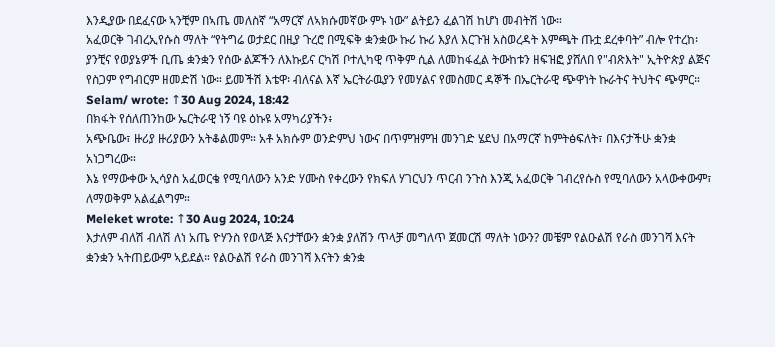እንዲያው በደፈናው ኣንቺም በኣጤ መለስኛ “አማርኛ ለኣክሱመኛው ምኑ ነው” ልትይን ፈልገሽ ከሆነ መብትሽ ነው።
አፈወርቅ ገብረኢየሱስ ማለት “የትግሬ ወታደር በዚያ ጉረሮ በሚፍቅ ቋንቋው ኩሪ ኩሪ እያለ እርጉዝ አስወረዳት እምጫት ጡቷ ደረቀባት” ብሎ የተረከ፡ ያንቺና የወያኔዎች ቢጤ ቋንቋን የሰው ልጆችን ለእኩይና ርካሽ ቦተሊካዊ ጥቅም ሲል ለመከፋፈል ትውከቱን ዘፍዝፎ ያሸለበ የ"ብጽእት" ኢትዮጵያ ልጅና የስጋም የግብርም ዘመድሽ ነው። ይመችሽ እቴዋ፡ ብለናል እኛ ኤርትራዉያን የመሃልና የመስመር ዳኞች በኤርትራዊ ጭዋነት ኩራትና ትህትና ጭምር።
Selam/ wrote: ↑30 Aug 2024, 18:42
በክፋት የሰለጠንከው ኤርትራዊ ነኝ ባዩ ዕኩዩ አማካሪያችን፥
አጭቤው፣ ዙሪያ ዙሪያውን አትቆልመም። አቶ አክሱም ወንድምህ ነውና በጥምዝምዝ መንገድ ሄደህ በአማርኛ ከምትፅፍለት፣ በእናታችሁ ቋንቋ አነጋግረው።
እኔ የማውቀው ኢሳያስ አፈወርቄ የሚባለውን አንድ ሃሙስ የቀረውን የክፍለ ሃገርህን ጥርብ ንጉስ እንጂ አፈወርቅ ገብረየሱስ የሚባለውን አላውቀውም፣ ለማወቅም አልፈልግም።
Meleket wrote: ↑30 Aug 2024, 10:24
እታለም ብለሽ ብለሽ ለነ አጤ ዮሃንስ የወላጅ እናታቸውን ቋንቋ ያለሽን ጥላቻ መግለጥ ጀመርሽ ማለት ነውን? መቼም የልዑልሽ የራስ መንገሻ እናት ቋንቋን ኣትጠይውም ኣይደል። የልዑልሽ የራስ መንገሻ እናትን ቋንቋ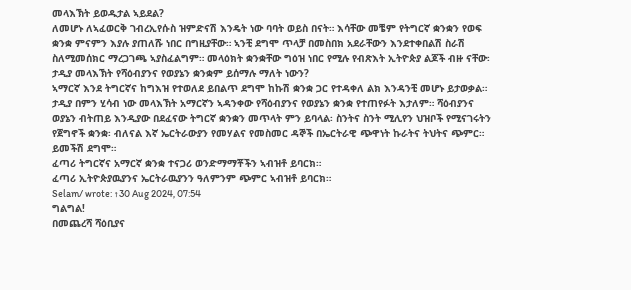መላእኽት ይወዱታል ኣይደል?
ለመሆኑ ለኣፈወርቅ ገብረኢየሱስ ዝምድናሽ እንዴት ነው ባባት ወይስ በናት። እሳቸው መቼም የትግርኛ ቋንቋን የወፍ ቋንቋ ምናምን እያሉ ያጠለሹ ነበር በግዚያቸው። ኣንቺ ደግሞ ጥላቻ በመስበክ አደራቸውን እንደተቀበልሽ ስራሽ ስለሚመሰክር ማረጋገጫ ኣያስፈልግም። መላዕክት ቋንቋቸው ግዕዝ ነበር የሚሉ የብጽእት ኢትዮጵያ ልጆች ብዙ ናቸው፡ ታዲያ መላእኽት የሻዕብያንና የወያኔን ቋንቋም ይሰማሉ ማለት ነውን?
ኣማርኛ እንደ ትግርኛና ከግእዝ የተወለደ ይበልጥ ደግሞ ከኩሽ ቋንቋ ጋር የተዳቀለ ልክ እንዳንቺ መሆኑ ይታወቃል። ታዲያ በምን ሂሳብ ነው መላእኽት አማርኛን ኣዳንቀው የሻዕብያንና የወያኔን ቋንቋ የተጠየፉት እታለም። ሻዕብያንና ወያኔን ብትጠይ እንዲያው በደፈናው ትግርኛ ቋንቋን መጥላት ምን ይባላል፡ ስንትና ስንት ሚሊየን ህዝቦች የሚናገሩትን የጀግኖች ቋንቋ፡ ብለናል እኛ ኤርትራውያን የመሃልና የመስመር ዳኞች በኤርትራዊ ጭዋነት ኩራትና ትህትና ጭምር። ይመችሽ ደግሞ።
ፈጣሪ ትግርኛና አማርኛ ቋንቋ ተናጋሪ ወንድማማቾችን ኣብዝቶ ይባርክ።
ፈጣሪ ኢትዮጵያዉያንና ኤርትራዉያንን ዓለምንም ጭምር ኣብዝቶ ይባርክ።
Selam/ wrote: ↑30 Aug 2024, 07:54
ግልግል!
በመጨረሻ ሻዕቢያና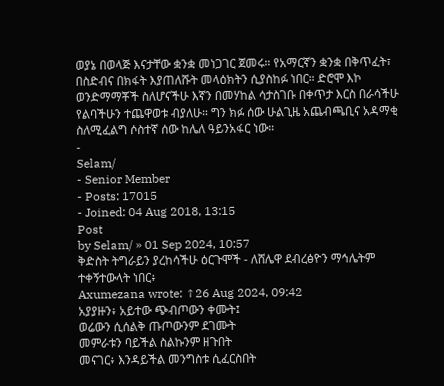ወያኔ በወላጅ እናታቸው ቋንቋ መነጋገር ጀመሩ። የአማርኛን ቋንቋ በቅጥፈት፣ በስድብና በክፋት እያጠለሹት መላዕክትን ሲያስከፉ ነበር። ድሮሞ እኮ ወንድማማቾች ስለሆናችሁ እኛን በመሃከል ሳታስገቡ በቀጥታ እርስ በራሳችሁ የልባችሁን ተጨዋወቱ ብያለሁ። ግን ክፉ ሰው ሁልጊዜ አጨብጫቢና አዳማቂ ስለሚፈልግ ሶስተኛ ሰው ከሌለ ዓይንአፋር ነው።
-
Selam/
- Senior Member
- Posts: 17015
- Joined: 04 Aug 2018, 13:15
Post
by Selam/ » 01 Sep 2024, 10:57
ቅድስት ትግራይን ያረከሳችሁ ዕርጉሞች - ለሸሌዋ ደብረፅዮን ማኅሌትም ተቀኝተውላት ነበር፥
Axumezana wrote: ↑26 Aug 2024, 09:42
አያያዙን፥ አይተው ጭብጦውን ቀሙት፤
ወሬውን ሲሰልቅ ጡጦውንም ደገሙት
መምራቱን ባይችል ስልኩንም ዘጉበት
መናገር፥ እንዳይችል መንግስቱ ሲፈርስበት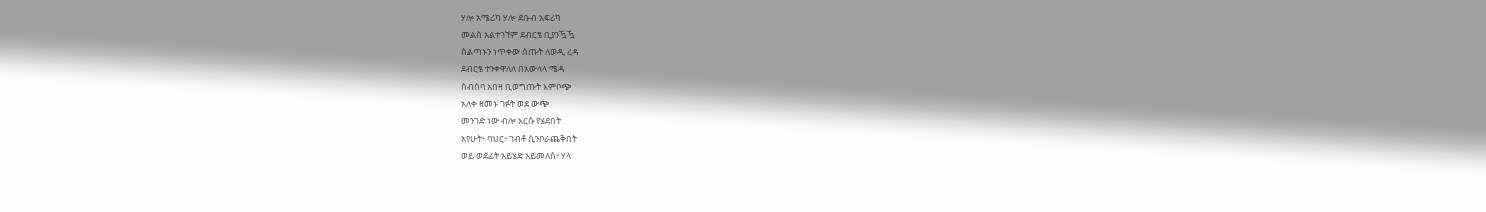ሃሎ አሜሪካ ሃሎ ደቡብ አፍሪካ
መልስ አልተገኘም ደብርፄ ቢያንዃዃ
ስልጣኑን ነጥቀው ሰጡት ለወዲ ረዳ
ደብርፄ ተንቀዋለለ በአውላላ ሜዳ
ስብሰባ አበዛ ቢወግጡት እምቦጭ
አለቀ ዘመኑ ገፉት ወደ ውጭ
መንገድ ነው ብሎ እርሱ የሄደበት
አየሁት፥ ባህር፥ ገብቶ ሲንቦራጨቅበት
ወይ ወደፊት አይሄድ አይመለስ፥ ሃላ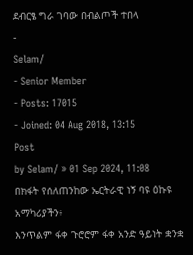ደብርፄ ግራ ገባው በብልጦች ተበላ
-
Selam/
- Senior Member
- Posts: 17015
- Joined: 04 Aug 2018, 13:15
Post
by Selam/ » 01 Sep 2024, 11:08
በክፋት የሰለጠንከው ኤርትራዊ ነኝ ባዩ ዕኩዩ አማካሪያችን፥
እንጥልም ፋቀ ጉሮሮም ፋቀ አንድ ዓይነት ቋንቋ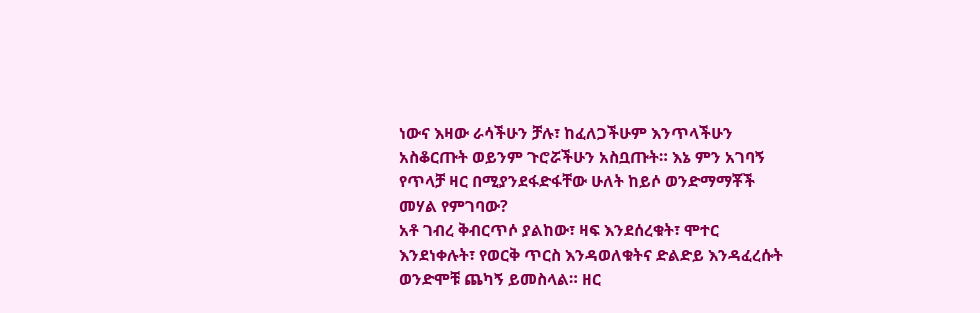ነውና እዛው ራሳችሁን ቻሉ፣ ከፈለጋችሁም እንጥላችሁን አስቆርጡት ወይንም ጉሮሯችሁን አስቧጡት። እኔ ምን አገባኝ የጥላቻ ዛር በሚያንደፋድፋቸው ሁለት ከይሶ ወንድማማቾች መሃል የምገባው?
አቶ ገብረ ቅብርጥሶ ያልከው፣ ዛፍ እንደሰረቁት፣ ሞተር እንደነቀሉት፣ የወርቅ ጥርስ እንዳወለቁትና ድልድይ እንዳፈረሱት ወንድሞቹ ጨካኝ ይመስላል። ዘር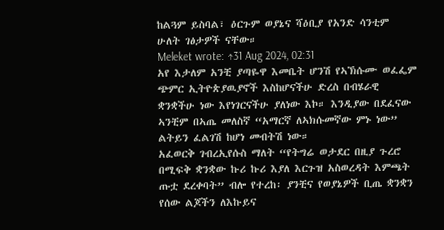ከልጓም ይስባል፣ ዕርጉም ወያኔና ሻዕቢያ የአንድ ሳንቲም ሁለት ገፅታዎች ናቸው።
Meleket wrote: ↑31 Aug 2024, 02:31
አየ እታለም አንቺ ያጣዬዋ እመቤት ሆንሽ የኣኽሱሙ ወፈፌም ጭምር ኢትዮጵያዉያኖች እስከሆናችሁ ድረስ በብሄራዊ ቋንቋችሁ ነው እየነገርናችሁ ያለነው እኮ። እንዲያው በደፈናው ኣንቺም በኣጤ መለስኛ “አማርኛ ለኣክሱመኛው ምኑ ነው” ልትይን ፈልገሽ ከሆነ መብትሽ ነው።
አፈወርቅ ገብረኢየሱስ ማለት “የትግሬ ወታደር በዚያ ጉረሮ በሚፍቅ ቋንቋው ኩሪ ኩሪ እያለ እርጉዝ አስወረዳት እምጫት ጡቷ ደረቀባት” ብሎ የተረከ፡ ያንቺና የወያኔዎች ቢጤ ቋንቋን የሰው ልጆችን ለእኩይና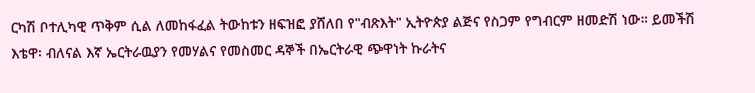ርካሽ ቦተሊካዊ ጥቅም ሲል ለመከፋፈል ትውከቱን ዘፍዝፎ ያሸለበ የ"ብጽእት" ኢትዮጵያ ልጅና የስጋም የግብርም ዘመድሽ ነው። ይመችሽ እቴዋ፡ ብለናል እኛ ኤርትራዉያን የመሃልና የመስመር ዳኞች በኤርትራዊ ጭዋነት ኩራትና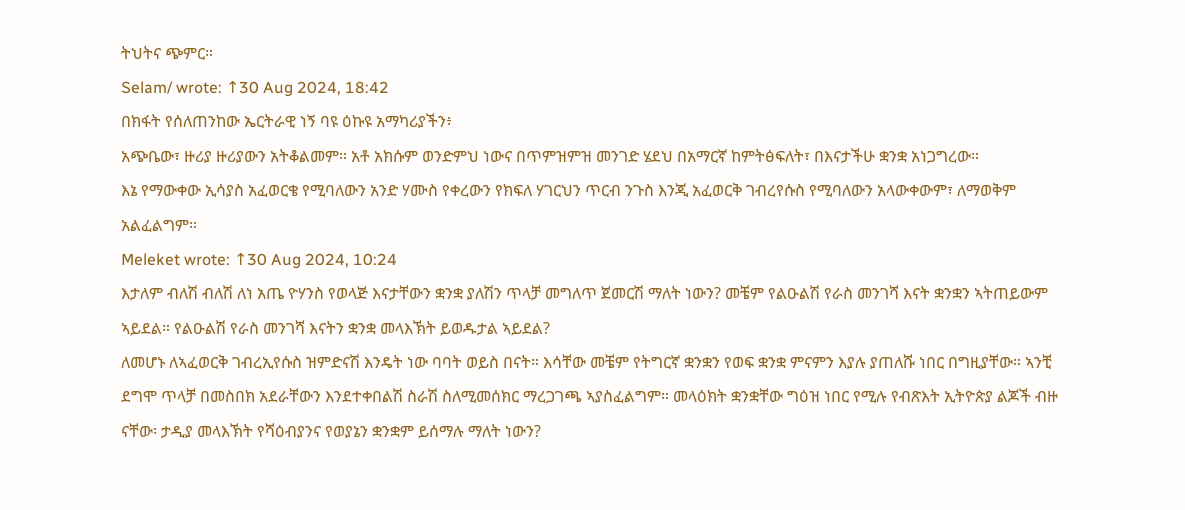ትህትና ጭምር።
Selam/ wrote: ↑30 Aug 2024, 18:42
በክፋት የሰለጠንከው ኤርትራዊ ነኝ ባዩ ዕኩዩ አማካሪያችን፥
አጭቤው፣ ዙሪያ ዙሪያውን አትቆልመም። አቶ አክሱም ወንድምህ ነውና በጥምዝምዝ መንገድ ሄደህ በአማርኛ ከምትፅፍለት፣ በእናታችሁ ቋንቋ አነጋግረው።
እኔ የማውቀው ኢሳያስ አፈወርቄ የሚባለውን አንድ ሃሙስ የቀረውን የክፍለ ሃገርህን ጥርብ ንጉስ እንጂ አፈወርቅ ገብረየሱስ የሚባለውን አላውቀውም፣ ለማወቅም አልፈልግም።
Meleket wrote: ↑30 Aug 2024, 10:24
እታለም ብለሽ ብለሽ ለነ አጤ ዮሃንስ የወላጅ እናታቸውን ቋንቋ ያለሽን ጥላቻ መግለጥ ጀመርሽ ማለት ነውን? መቼም የልዑልሽ የራስ መንገሻ እናት ቋንቋን ኣትጠይውም ኣይደል። የልዑልሽ የራስ መንገሻ እናትን ቋንቋ መላእኽት ይወዱታል ኣይደል?
ለመሆኑ ለኣፈወርቅ ገብረኢየሱስ ዝምድናሽ እንዴት ነው ባባት ወይስ በናት። እሳቸው መቼም የትግርኛ ቋንቋን የወፍ ቋንቋ ምናምን እያሉ ያጠለሹ ነበር በግዚያቸው። ኣንቺ ደግሞ ጥላቻ በመስበክ አደራቸውን እንደተቀበልሽ ስራሽ ስለሚመሰክር ማረጋገጫ ኣያስፈልግም። መላዕክት ቋንቋቸው ግዕዝ ነበር የሚሉ የብጽእት ኢትዮጵያ ልጆች ብዙ ናቸው፡ ታዲያ መላእኽት የሻዕብያንና የወያኔን ቋንቋም ይሰማሉ ማለት ነውን?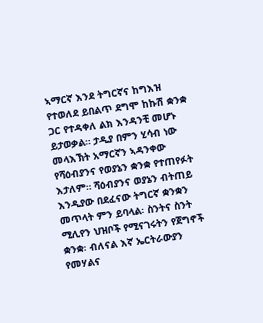ኣማርኛ እንደ ትግርኛና ከግእዝ የተወለደ ይበልጥ ደግሞ ከኩሽ ቋንቋ ጋር የተዳቀለ ልክ እንዳንቺ መሆኑ ይታወቃል። ታዲያ በምን ሂሳብ ነው መላእኽት አማርኛን ኣዳንቀው የሻዕብያንና የወያኔን ቋንቋ የተጠየፉት እታለም። ሻዕብያንና ወያኔን ብትጠይ እንዲያው በደፈናው ትግርኛ ቋንቋን መጥላት ምን ይባላል፡ ስንትና ስንት ሚሊየን ህዝቦች የሚናገሩትን የጀግኖች ቋንቋ፡ ብለናል እኛ ኤርትራውያን የመሃልና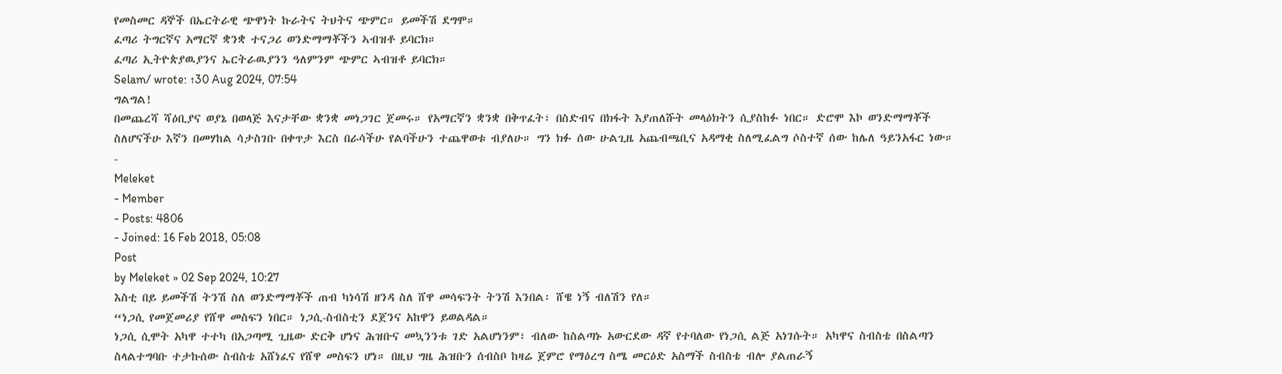የመስመር ዳኞች በኤርትራዊ ጭዋነት ኩራትና ትህትና ጭምር። ይመችሽ ደግሞ።
ፈጣሪ ትግርኛና አማርኛ ቋንቋ ተናጋሪ ወንድማማቾችን ኣብዝቶ ይባርክ።
ፈጣሪ ኢትዮጵያዉያንና ኤርትራዉያንን ዓለምንም ጭምር ኣብዝቶ ይባርክ።
Selam/ wrote: ↑30 Aug 2024, 07:54
ግልግል!
በመጨረሻ ሻዕቢያና ወያኔ በወላጅ እናታቸው ቋንቋ መነጋገር ጀመሩ። የአማርኛን ቋንቋ በቅጥፈት፣ በስድብና በክፋት እያጠለሹት መላዕክትን ሲያስከፉ ነበር። ድሮሞ እኮ ወንድማማቾች ስለሆናችሁ እኛን በመሃከል ሳታስገቡ በቀጥታ እርስ በራሳችሁ የልባችሁን ተጨዋወቱ ብያለሁ። ግን ክፉ ሰው ሁልጊዜ አጨብጫቢና አዳማቂ ስለሚፈልግ ሶስተኛ ሰው ከሌለ ዓይንአፋር ነው።
-
Meleket
- Member
- Posts: 4806
- Joined: 16 Feb 2018, 05:08
Post
by Meleket » 02 Sep 2024, 10:27
እስቲ በይ ይመችሽ ትንሽ ስለ ወንድማማቾች ጠብ ካነሳሽ ዘንዳ ስለ ሸዋ መሳፍንት ትንሽ እንበል፡ ሸዌ ነኝ ብለሽን የለ።
“ነጋሲ የመጀመሪያ የሸዋ መስፍን ነበር። ነጋሲ-ስብስቲን ደጀንና አከዋን ይወልዳል።
ነጋሲ ሲሞት አካዋ ተተካ በአጋጣሚ ጊዜው ድርቅ ሆነና ሕዝቡና መኳንንቱ ገድ አልሆነንም፣ ብለው ከስልጣኑ አውርደው ዳኛ የተባለው የነጋሲ ልጅ አነገሱት። አካዋና ስብስቴ በስልጣን ስላልተግባቡ ተታኩሰው ስብስቴ አሸነፈና የሸዋ መስፍን ሆነ። በዚህ ግዜ ሕዝቡን ሰብስቦ ከዛሬ ጀምሮ የማዕረግ ስሜ መርዕድ አስማች ስብስቴ ብሎ ያልጠራኝ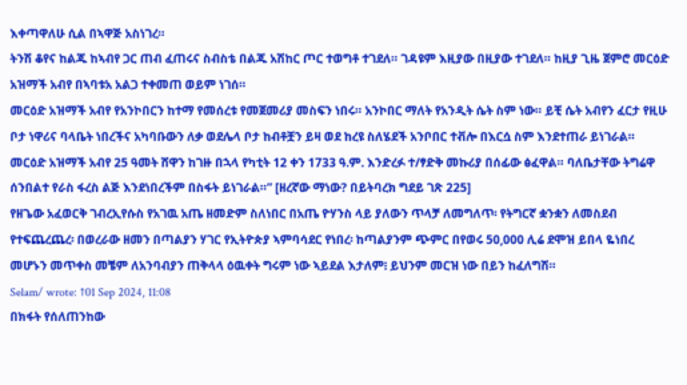እቀጣዋለሁ ሲል በኣዋጅ አስነገረ።
ትንሽ ቆየና ከልጁ ከኣብየ ጋር ጠብ ፈጠሩና ስብስቴ በልጁ አሽከር ጦር ተወግቶ ተገደለ። ገዳዩም እዚያው በዚያው ተገደለ። ከዚያ ጊዜ ጀምሮ መርዕድ አዝማች አብየ በኣባቱአ አልጋ ተቀመጠ ወይም ነገሰ።
መርዕድ አዝማች አብየ የአንኮበርን ከተማ የመሰረቱ የመጀመሪያ መስፍን ነበሩ። አንኮበር ማለት የአንዲት ሴት ስም ነው። ይቺ ሴት አብየን ፈርታ የዚሁ ቦታ ነዋሪና ባላቤት ነበረችና አካባቡውን ለቃ ወደሌላ ቦታ ከብቶቿን ይዛ ወደ ከረዩ ስለሄደች አንቦበር ተቭሎ በእርሷ ስም እንደተጠራ ይነገራል።
መርዕድ አዝማች አብየ 25 ዓመት ሸዋን ከገዙ በኋላ የካቲት 12 ቀን 1733 ዓ.ም. እንድረፉ ተ/ፃድቅ መኩሪያ በሰፊው ፅፈዋል። ባለቤታቸው ትግሬዋ ሰንበልተ የራስ ፋረስ ልጅ እንደነበረችም በስፋት ይነገራል።” [ዘረኛው ማነው? በይትባረክ ግደይ ገጽ 225]
የዘጌው አፈወርቅ ገብረኢየሱስ የአገዉ አጤ ዘመድም ስለነበር በአጤ ዮሃንስ ላይ ያለውን ጥላቻ ለመግለጥ፡ የትግርኛ ቋንቋን ለመስደብ የተፍጨረጨረ፡ በወረራው ዘመን በጣልያን ሃገር የኢትዮጵያ ኣምባሳደር የነበረ፡ ከጣልያንም ጭምር በየወሩ 50,000 ሊሬ ደሞዝ ይበላ ዬነበረ መሆኑን መጥቀስ መቼም ለአንባብያን ጠቅላላ ዕዉቀት ግሩም ነው ኣይደል እታለም፧ ይህንም መርዝ ነው በይን ከፈለግሽ።
Selam/ wrote: ↑01 Sep 2024, 11:08
በክፋት የሰለጠንከው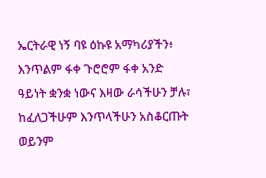ኤርትራዊ ነኝ ባዩ ዕኩዩ አማካሪያችን፥
እንጥልም ፋቀ ጉሮሮም ፋቀ አንድ ዓይነት ቋንቋ ነውና እዛው ራሳችሁን ቻሉ፣ ከፈለጋችሁም እንጥላችሁን አስቆርጡት ወይንም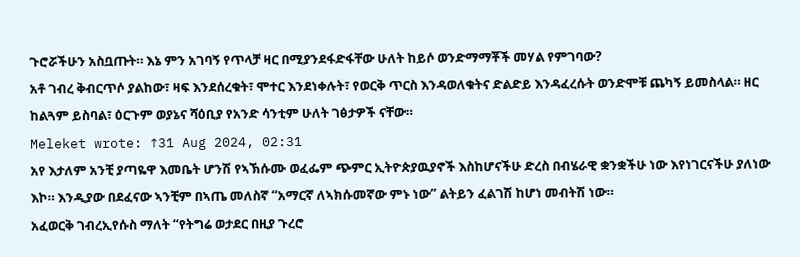ጉሮሯችሁን አስቧጡት። እኔ ምን አገባኝ የጥላቻ ዛር በሚያንደፋድፋቸው ሁለት ከይሶ ወንድማማቾች መሃል የምገባው?
አቶ ገብረ ቅብርጥሶ ያልከው፣ ዛፍ እንደሰረቁት፣ ሞተር እንደነቀሉት፣ የወርቅ ጥርስ እንዳወለቁትና ድልድይ እንዳፈረሱት ወንድሞቹ ጨካኝ ይመስላል። ዘር ከልጓም ይስባል፣ ዕርጉም ወያኔና ሻዕቢያ የአንድ ሳንቲም ሁለት ገፅታዎች ናቸው።
Meleket wrote: ↑31 Aug 2024, 02:31
አየ እታለም አንቺ ያጣዬዋ እመቤት ሆንሽ የኣኽሱሙ ወፈፌም ጭምር ኢትዮጵያዉያኖች እስከሆናችሁ ድረስ በብሄራዊ ቋንቋችሁ ነው እየነገርናችሁ ያለነው እኮ። እንዲያው በደፈናው ኣንቺም በኣጤ መለስኛ “አማርኛ ለኣክሱመኛው ምኑ ነው” ልትይን ፈልገሽ ከሆነ መብትሽ ነው።
አፈወርቅ ገብረኢየሱስ ማለት “የትግሬ ወታደር በዚያ ጉረሮ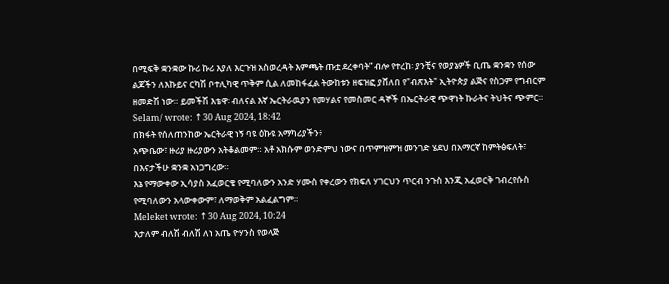በሚፍቅ ቋንቋው ኩሪ ኩሪ እያለ እርጉዝ አስወረዳት እምጫት ጡቷ ደረቀባት” ብሎ የተረከ፡ ያንቺና የወያኔዎች ቢጤ ቋንቋን የሰው ልጆችን ለእኩይና ርካሽ ቦተሊካዊ ጥቅም ሲል ለመከፋፈል ትውከቱን ዘፍዝፎ ያሸለበ የ"ብጽእት" ኢትዮጵያ ልጅና የስጋም የግብርም ዘመድሽ ነው። ይመችሽ እቴዋ፡ ብለናል እኛ ኤርትራዉያን የመሃልና የመስመር ዳኞች በኤርትራዊ ጭዋነት ኩራትና ትህትና ጭምር።
Selam/ wrote: ↑30 Aug 2024, 18:42
በክፋት የሰለጠንከው ኤርትራዊ ነኝ ባዩ ዕኩዩ አማካሪያችን፥
አጭቤው፣ ዙሪያ ዙሪያውን አትቆልመም። አቶ አክሱም ወንድምህ ነውና በጥምዝምዝ መንገድ ሄደህ በአማርኛ ከምትፅፍለት፣ በእናታችሁ ቋንቋ አነጋግረው።
እኔ የማውቀው ኢሳያስ አፈወርቄ የሚባለውን አንድ ሃሙስ የቀረውን የክፍለ ሃገርህን ጥርብ ንጉስ እንጂ አፈወርቅ ገብረየሱስ የሚባለውን አላውቀውም፣ ለማወቅም አልፈልግም።
Meleket wrote: ↑30 Aug 2024, 10:24
እታለም ብለሽ ብለሽ ለነ አጤ ዮሃንስ የወላጅ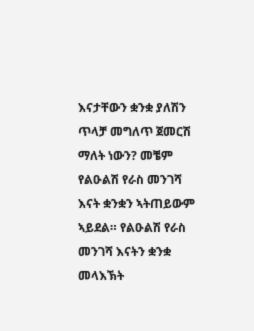እናታቸውን ቋንቋ ያለሽን ጥላቻ መግለጥ ጀመርሽ ማለት ነውን? መቼም የልዑልሽ የራስ መንገሻ እናት ቋንቋን ኣትጠይውም ኣይደል። የልዑልሽ የራስ መንገሻ እናትን ቋንቋ መላእኽት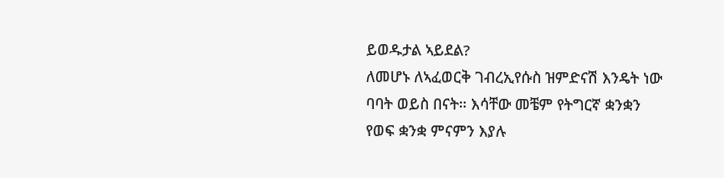ይወዱታል ኣይደል?
ለመሆኑ ለኣፈወርቅ ገብረኢየሱስ ዝምድናሽ እንዴት ነው ባባት ወይስ በናት። እሳቸው መቼም የትግርኛ ቋንቋን የወፍ ቋንቋ ምናምን እያሉ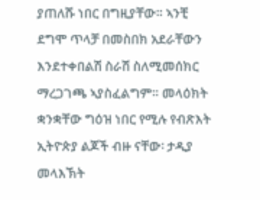ያጠለሹ ነበር በግዚያቸው። ኣንቺ ደግሞ ጥላቻ በመስበክ አደራቸውን እንደተቀበልሽ ስራሽ ስለሚመሰክር ማረጋገጫ ኣያስፈልግም። መላዕክት ቋንቋቸው ግዕዝ ነበር የሚሉ የብጽእት ኢትዮጵያ ልጆች ብዙ ናቸው፡ ታዲያ መላእኽት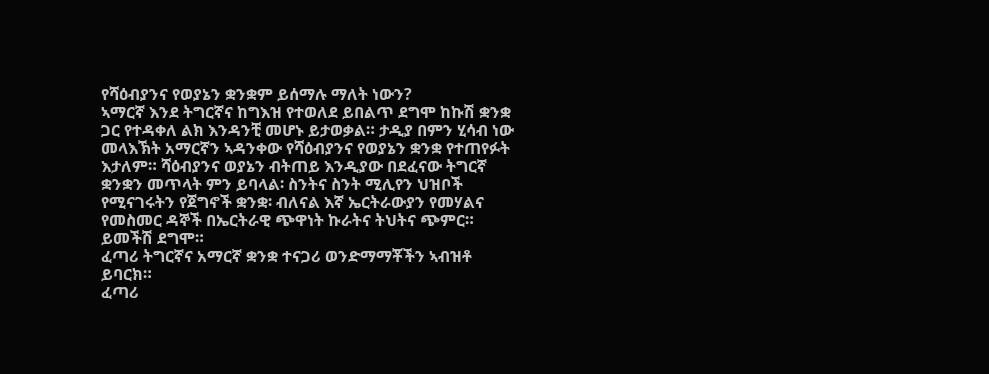የሻዕብያንና የወያኔን ቋንቋም ይሰማሉ ማለት ነውን?
ኣማርኛ እንደ ትግርኛና ከግእዝ የተወለደ ይበልጥ ደግሞ ከኩሽ ቋንቋ ጋር የተዳቀለ ልክ እንዳንቺ መሆኑ ይታወቃል። ታዲያ በምን ሂሳብ ነው መላእኽት አማርኛን ኣዳንቀው የሻዕብያንና የወያኔን ቋንቋ የተጠየፉት እታለም። ሻዕብያንና ወያኔን ብትጠይ እንዲያው በደፈናው ትግርኛ ቋንቋን መጥላት ምን ይባላል፡ ስንትና ስንት ሚሊየን ህዝቦች የሚናገሩትን የጀግኖች ቋንቋ፡ ብለናል እኛ ኤርትራውያን የመሃልና የመስመር ዳኞች በኤርትራዊ ጭዋነት ኩራትና ትህትና ጭምር። ይመችሽ ደግሞ።
ፈጣሪ ትግርኛና አማርኛ ቋንቋ ተናጋሪ ወንድማማቾችን ኣብዝቶ ይባርክ።
ፈጣሪ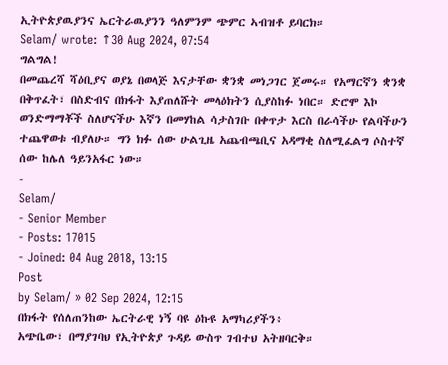ኢትዮጵያዉያንና ኤርትራዉያንን ዓለምንም ጭምር ኣብዝቶ ይባርክ።
Selam/ wrote: ↑30 Aug 2024, 07:54
ግልግል!
በመጨረሻ ሻዕቢያና ወያኔ በወላጅ እናታቸው ቋንቋ መነጋገር ጀመሩ። የአማርኛን ቋንቋ በቅጥፈት፣ በስድብና በክፋት እያጠለሹት መላዕክትን ሲያስከፉ ነበር። ድሮሞ እኮ ወንድማማቾች ስለሆናችሁ እኛን በመሃከል ሳታስገቡ በቀጥታ እርስ በራሳችሁ የልባችሁን ተጨዋወቱ ብያለሁ። ግን ክፉ ሰው ሁልጊዜ አጨብጫቢና አዳማቂ ስለሚፈልግ ሶስተኛ ሰው ከሌለ ዓይንአፋር ነው።
-
Selam/
- Senior Member
- Posts: 17015
- Joined: 04 Aug 2018, 13:15
Post
by Selam/ » 02 Sep 2024, 12:15
በክፋት የሰለጠንከው ኤርትራዊ ነኝ ባዩ ዕኩዩ አማካሪያችን፥
አጭቤው፣ በማያገባህ የኢትዮጵያ ጉዳይ ውስጥ ገብተህ አትዘባርቅ።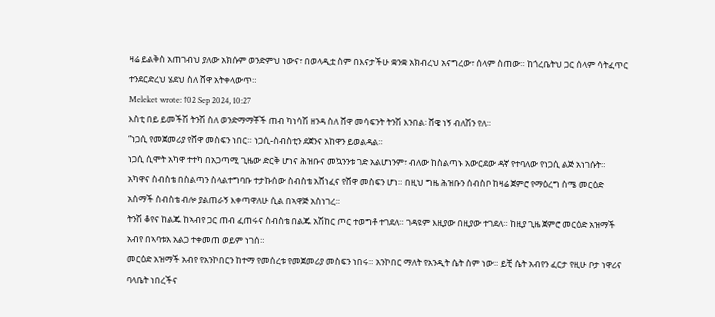ዛሬ ይልቅስ አጠገብህ ያለው አክሱም ወንድምህ ነውና፣ በወላዲቷ ስም በእናታችሁ ቋንቋ አክብረህ አናግረው፣ ሰላም ስጠው። ከጎረቤትህ ጋር ሰላም ሳትፈጥር ተንደርድረህ ሄደህ ስለ ሸዋ አትቀላውጥ።
Meleket wrote: ↑02 Sep 2024, 10:27
እስቲ በይ ይመችሽ ትንሽ ስለ ወንድማማቾች ጠብ ካነሳሽ ዘንዳ ስለ ሸዋ መሳፍንት ትንሽ እንበል፡ ሸዌ ነኝ ብለሽን የለ።
“ነጋሲ የመጀመሪያ የሸዋ መስፍን ነበር። ነጋሲ-ስብስቲን ደጀንና አከዋን ይወልዳል።
ነጋሲ ሲሞት አካዋ ተተካ በአጋጣሚ ጊዜው ድርቅ ሆነና ሕዝቡና መኳንንቱ ገድ አልሆነንም፣ ብለው ከስልጣኑ አውርደው ዳኛ የተባለው የነጋሲ ልጅ አነገሱት። አካዋና ስብስቴ በስልጣን ስላልተግባቡ ተታኩሰው ስብስቴ አሸነፈና የሸዋ መስፍን ሆነ። በዚህ ግዜ ሕዝቡን ሰብስቦ ከዛሬ ጀምሮ የማዕረግ ስሜ መርዕድ አስማች ስብስቴ ብሎ ያልጠራኝ እቀጣዋለሁ ሲል በኣዋጅ አስነገረ።
ትንሽ ቆየና ከልጁ ከኣብየ ጋር ጠብ ፈጠሩና ስብስቴ በልጁ አሽከር ጦር ተወግቶ ተገደለ። ገዳዩም እዚያው በዚያው ተገደለ። ከዚያ ጊዜ ጀምሮ መርዕድ አዝማች አብየ በኣባቱአ አልጋ ተቀመጠ ወይም ነገሰ።
መርዕድ አዝማች አብየ የአንኮበርን ከተማ የመሰረቱ የመጀመሪያ መስፍን ነበሩ። አንኮበር ማለት የአንዲት ሴት ስም ነው። ይቺ ሴት አብየን ፈርታ የዚሁ ቦታ ነዋሪና ባላቤት ነበረችና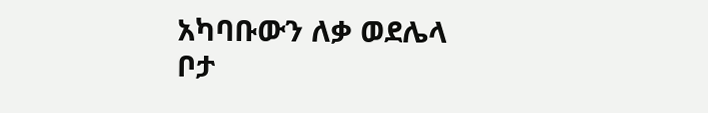አካባቡውን ለቃ ወደሌላ ቦታ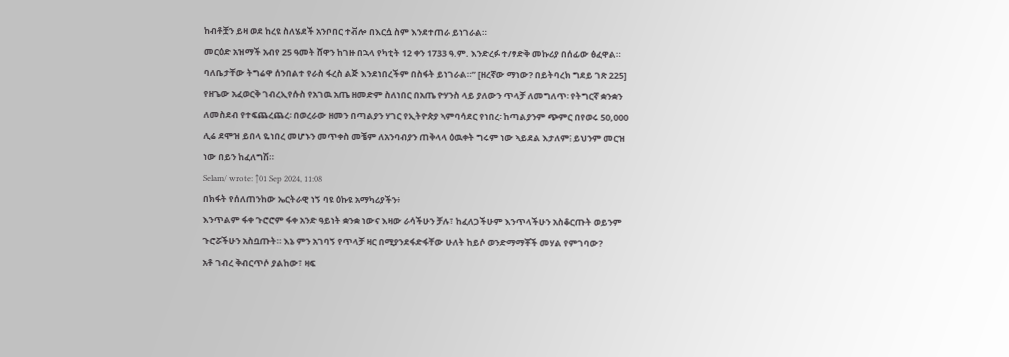ከብቶቿን ይዛ ወደ ከረዩ ስለሄደች አንቦበር ተቭሎ በእርሷ ስም እንደተጠራ ይነገራል።
መርዕድ አዝማች አብየ 25 ዓመት ሸዋን ከገዙ በኋላ የካቲት 12 ቀን 1733 ዓ.ም. እንድረፉ ተ/ፃድቅ መኩሪያ በሰፊው ፅፈዋል። ባለቤታቸው ትግሬዋ ሰንበልተ የራስ ፋረስ ልጅ እንደነበረችም በስፋት ይነገራል።” [ዘረኛው ማነው? በይትባረክ ግደይ ገጽ 225]
የዘጌው አፈወርቅ ገብረኢየሱስ የአገዉ አጤ ዘመድም ስለነበር በአጤ ዮሃንስ ላይ ያለውን ጥላቻ ለመግለጥ፡ የትግርኛ ቋንቋን ለመስደብ የተፍጨረጨረ፡ በወረራው ዘመን በጣልያን ሃገር የኢትዮጵያ ኣምባሳደር የነበረ፡ ከጣልያንም ጭምር በየወሩ 50,000 ሊሬ ደሞዝ ይበላ ዬነበረ መሆኑን መጥቀስ መቼም ለአንባብያን ጠቅላላ ዕዉቀት ግሩም ነው ኣይደል እታለም፧ ይህንም መርዝ ነው በይን ከፈለግሽ።
Selam/ wrote: ↑01 Sep 2024, 11:08
በክፋት የሰለጠንከው ኤርትራዊ ነኝ ባዩ ዕኩዩ አማካሪያችን፥
እንጥልም ፋቀ ጉሮሮም ፋቀ አንድ ዓይነት ቋንቋ ነውና እዛው ራሳችሁን ቻሉ፣ ከፈለጋችሁም እንጥላችሁን አስቆርጡት ወይንም ጉሮሯችሁን አስቧጡት። እኔ ምን አገባኝ የጥላቻ ዛር በሚያንደፋድፋቸው ሁለት ከይሶ ወንድማማቾች መሃል የምገባው?
አቶ ገብረ ቅብርጥሶ ያልከው፣ ዛፍ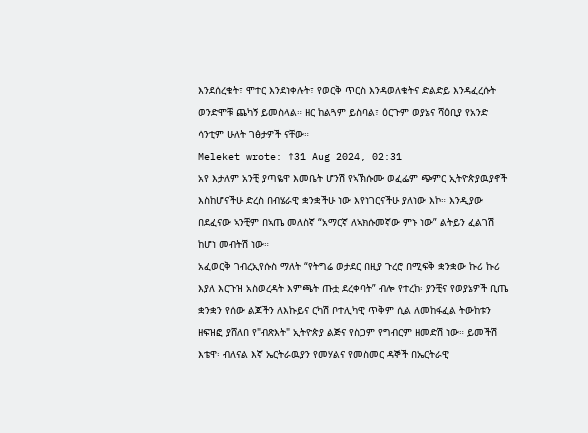እንደሰረቁት፣ ሞተር እንደነቀሉት፣ የወርቅ ጥርስ እንዳወለቁትና ድልድይ እንዳፈረሱት ወንድሞቹ ጨካኝ ይመስላል። ዘር ከልጓም ይስባል፣ ዕርጉም ወያኔና ሻዕቢያ የአንድ ሳንቲም ሁለት ገፅታዎች ናቸው።
Meleket wrote: ↑31 Aug 2024, 02:31
አየ እታለም አንቺ ያጣዬዋ እመቤት ሆንሽ የኣኽሱሙ ወፈፌም ጭምር ኢትዮጵያዉያኖች እስከሆናችሁ ድረስ በብሄራዊ ቋንቋችሁ ነው እየነገርናችሁ ያለነው እኮ። እንዲያው በደፈናው ኣንቺም በኣጤ መለስኛ “አማርኛ ለኣክሱመኛው ምኑ ነው” ልትይን ፈልገሽ ከሆነ መብትሽ ነው።
አፈወርቅ ገብረኢየሱስ ማለት “የትግሬ ወታደር በዚያ ጉረሮ በሚፍቅ ቋንቋው ኩሪ ኩሪ እያለ እርጉዝ አስወረዳት እምጫት ጡቷ ደረቀባት” ብሎ የተረከ፡ ያንቺና የወያኔዎች ቢጤ ቋንቋን የሰው ልጆችን ለእኩይና ርካሽ ቦተሊካዊ ጥቅም ሲል ለመከፋፈል ትውከቱን ዘፍዝፎ ያሸለበ የ"ብጽእት" ኢትዮጵያ ልጅና የስጋም የግብርም ዘመድሽ ነው። ይመችሽ እቴዋ፡ ብለናል እኛ ኤርትራዉያን የመሃልና የመስመር ዳኞች በኤርትራዊ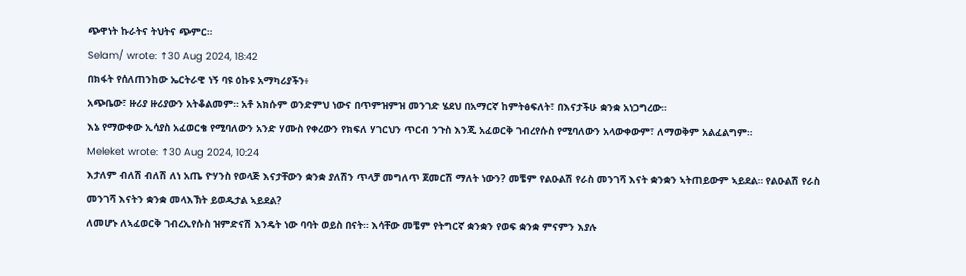ጭዋነት ኩራትና ትህትና ጭምር።
Selam/ wrote: ↑30 Aug 2024, 18:42
በክፋት የሰለጠንከው ኤርትራዊ ነኝ ባዩ ዕኩዩ አማካሪያችን፥
አጭቤው፣ ዙሪያ ዙሪያውን አትቆልመም። አቶ አክሱም ወንድምህ ነውና በጥምዝምዝ መንገድ ሄደህ በአማርኛ ከምትፅፍለት፣ በእናታችሁ ቋንቋ አነጋግረው።
እኔ የማውቀው ኢሳያስ አፈወርቄ የሚባለውን አንድ ሃሙስ የቀረውን የክፍለ ሃገርህን ጥርብ ንጉስ እንጂ አፈወርቅ ገብረየሱስ የሚባለውን አላውቀውም፣ ለማወቅም አልፈልግም።
Meleket wrote: ↑30 Aug 2024, 10:24
እታለም ብለሽ ብለሽ ለነ አጤ ዮሃንስ የወላጅ እናታቸውን ቋንቋ ያለሽን ጥላቻ መግለጥ ጀመርሽ ማለት ነውን? መቼም የልዑልሽ የራስ መንገሻ እናት ቋንቋን ኣትጠይውም ኣይደል። የልዑልሽ የራስ መንገሻ እናትን ቋንቋ መላእኽት ይወዱታል ኣይደል?
ለመሆኑ ለኣፈወርቅ ገብረኢየሱስ ዝምድናሽ እንዴት ነው ባባት ወይስ በናት። እሳቸው መቼም የትግርኛ ቋንቋን የወፍ ቋንቋ ምናምን እያሉ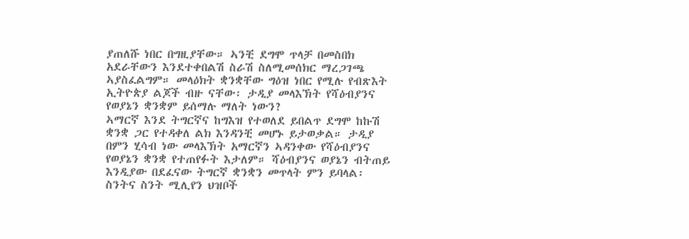ያጠለሹ ነበር በግዚያቸው። ኣንቺ ደግሞ ጥላቻ በመስበክ አደራቸውን እንደተቀበልሽ ስራሽ ስለሚመሰክር ማረጋገጫ ኣያስፈልግም። መላዕክት ቋንቋቸው ግዕዝ ነበር የሚሉ የብጽእት ኢትዮጵያ ልጆች ብዙ ናቸው፡ ታዲያ መላእኽት የሻዕብያንና የወያኔን ቋንቋም ይሰማሉ ማለት ነውን?
ኣማርኛ እንደ ትግርኛና ከግእዝ የተወለደ ይበልጥ ደግሞ ከኩሽ ቋንቋ ጋር የተዳቀለ ልክ እንዳንቺ መሆኑ ይታወቃል። ታዲያ በምን ሂሳብ ነው መላእኽት አማርኛን ኣዳንቀው የሻዕብያንና የወያኔን ቋንቋ የተጠየፉት እታለም። ሻዕብያንና ወያኔን ብትጠይ እንዲያው በደፈናው ትግርኛ ቋንቋን መጥላት ምን ይባላል፡ ስንትና ስንት ሚሊየን ህዝቦች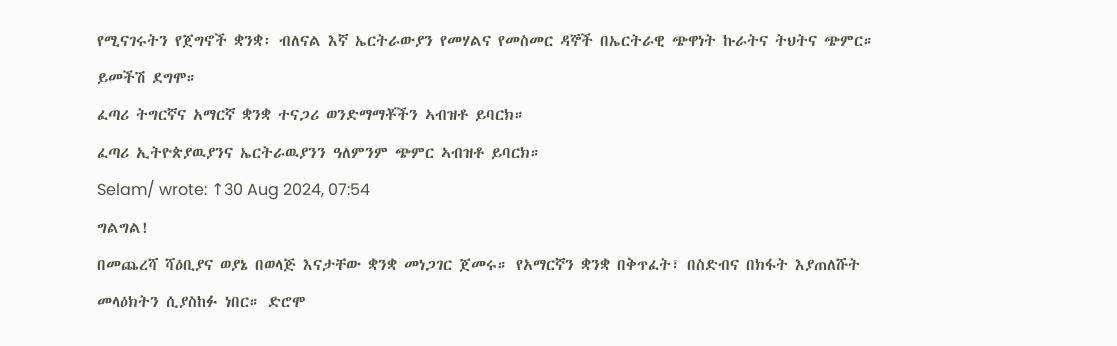የሚናገሩትን የጀግኖች ቋንቋ፡ ብለናል እኛ ኤርትራውያን የመሃልና የመስመር ዳኞች በኤርትራዊ ጭዋነት ኩራትና ትህትና ጭምር። ይመችሽ ደግሞ።
ፈጣሪ ትግርኛና አማርኛ ቋንቋ ተናጋሪ ወንድማማቾችን ኣብዝቶ ይባርክ።
ፈጣሪ ኢትዮጵያዉያንና ኤርትራዉያንን ዓለምንም ጭምር ኣብዝቶ ይባርክ።
Selam/ wrote: ↑30 Aug 2024, 07:54
ግልግል!
በመጨረሻ ሻዕቢያና ወያኔ በወላጅ እናታቸው ቋንቋ መነጋገር ጀመሩ። የአማርኛን ቋንቋ በቅጥፈት፣ በስድብና በክፋት እያጠለሹት መላዕክትን ሲያስከፉ ነበር። ድሮሞ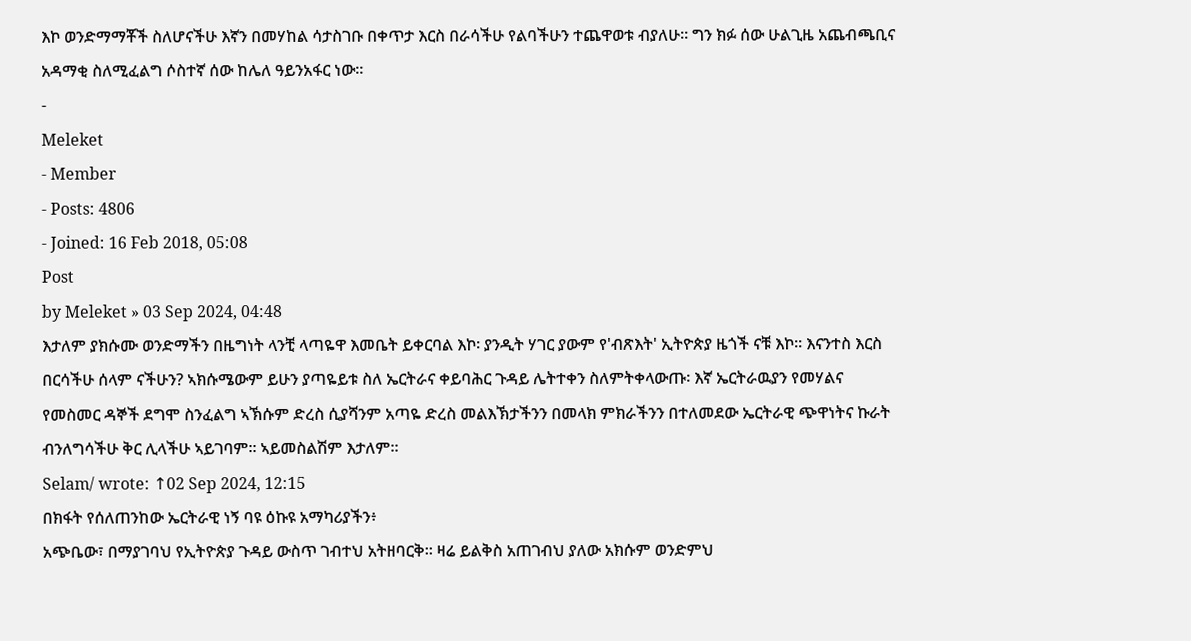እኮ ወንድማማቾች ስለሆናችሁ እኛን በመሃከል ሳታስገቡ በቀጥታ እርስ በራሳችሁ የልባችሁን ተጨዋወቱ ብያለሁ። ግን ክፉ ሰው ሁልጊዜ አጨብጫቢና አዳማቂ ስለሚፈልግ ሶስተኛ ሰው ከሌለ ዓይንአፋር ነው።
-
Meleket
- Member
- Posts: 4806
- Joined: 16 Feb 2018, 05:08
Post
by Meleket » 03 Sep 2024, 04:48
እታለም ያክሱሙ ወንድማችን በዜግነት ላንቺ ላጣዬዋ እመቤት ይቀርባል እኮ፡ ያንዲት ሃገር ያውም የ'ብጽእት' ኢትዮጵያ ዜጎች ናቹ እኮ። እናንተስ እርስ በርሳችሁ ሰላም ናችሁን? ኣክሱሜውም ይሁን ያጣዬይቱ ስለ ኤርትራና ቀይባሕር ጉዳይ ሌትተቀን ስለምትቀላውጡ፡ እኛ ኤርትራዉያን የመሃልና የመስመር ዳኞች ደግሞ ስንፈልግ ኣኽሱም ድረስ ሲያሻንም አጣዬ ድረስ መልእኽታችንን በመላክ ምክራችንን በተለመደው ኤርትራዊ ጭዋነትና ኩራት ብንለግሳችሁ ቅር ሊላችሁ ኣይገባም። ኣይመስልሽም እታለም።
Selam/ wrote: ↑02 Sep 2024, 12:15
በክፋት የሰለጠንከው ኤርትራዊ ነኝ ባዩ ዕኩዩ አማካሪያችን፥
አጭቤው፣ በማያገባህ የኢትዮጵያ ጉዳይ ውስጥ ገብተህ አትዘባርቅ። ዛሬ ይልቅስ አጠገብህ ያለው አክሱም ወንድምህ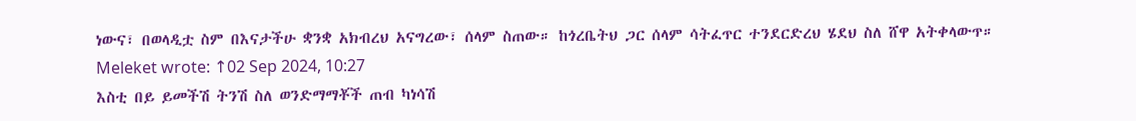ነውና፣ በወላዲቷ ስም በእናታችሁ ቋንቋ አክብረህ አናግረው፣ ሰላም ስጠው። ከጎረቤትህ ጋር ሰላም ሳትፈጥር ተንደርድረህ ሄደህ ስለ ሸዋ አትቀላውጥ።
Meleket wrote: ↑02 Sep 2024, 10:27
እስቲ በይ ይመችሽ ትንሽ ስለ ወንድማማቾች ጠብ ካነሳሽ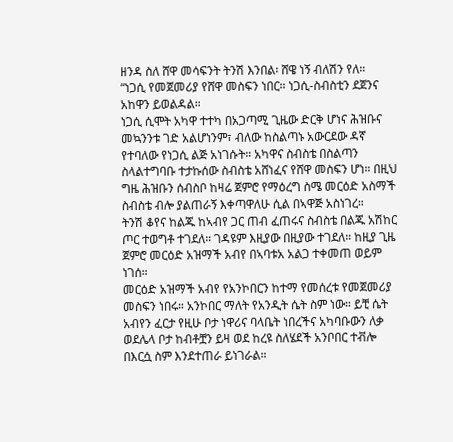ዘንዳ ስለ ሸዋ መሳፍንት ትንሽ እንበል፡ ሸዌ ነኝ ብለሽን የለ።
“ነጋሲ የመጀመሪያ የሸዋ መስፍን ነበር። ነጋሲ-ስብስቲን ደጀንና አከዋን ይወልዳል።
ነጋሲ ሲሞት አካዋ ተተካ በአጋጣሚ ጊዜው ድርቅ ሆነና ሕዝቡና መኳንንቱ ገድ አልሆነንም፣ ብለው ከስልጣኑ አውርደው ዳኛ የተባለው የነጋሲ ልጅ አነገሱት። አካዋና ስብስቴ በስልጣን ስላልተግባቡ ተታኩሰው ስብስቴ አሸነፈና የሸዋ መስፍን ሆነ። በዚህ ግዜ ሕዝቡን ሰብስቦ ከዛሬ ጀምሮ የማዕረግ ስሜ መርዕድ አስማች ስብስቴ ብሎ ያልጠራኝ እቀጣዋለሁ ሲል በኣዋጅ አስነገረ።
ትንሽ ቆየና ከልጁ ከኣብየ ጋር ጠብ ፈጠሩና ስብስቴ በልጁ አሽከር ጦር ተወግቶ ተገደለ። ገዳዩም እዚያው በዚያው ተገደለ። ከዚያ ጊዜ ጀምሮ መርዕድ አዝማች አብየ በኣባቱአ አልጋ ተቀመጠ ወይም ነገሰ።
መርዕድ አዝማች አብየ የአንኮበርን ከተማ የመሰረቱ የመጀመሪያ መስፍን ነበሩ። አንኮበር ማለት የአንዲት ሴት ስም ነው። ይቺ ሴት አብየን ፈርታ የዚሁ ቦታ ነዋሪና ባላቤት ነበረችና አካባቡውን ለቃ ወደሌላ ቦታ ከብቶቿን ይዛ ወደ ከረዩ ስለሄደች አንቦበር ተቭሎ በእርሷ ስም እንደተጠራ ይነገራል።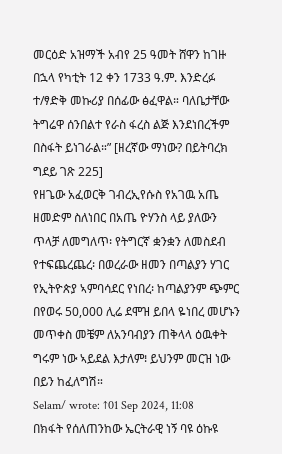መርዕድ አዝማች አብየ 25 ዓመት ሸዋን ከገዙ በኋላ የካቲት 12 ቀን 1733 ዓ.ም. እንድረፉ ተ/ፃድቅ መኩሪያ በሰፊው ፅፈዋል። ባለቤታቸው ትግሬዋ ሰንበልተ የራስ ፋረስ ልጅ እንደነበረችም በስፋት ይነገራል።” [ዘረኛው ማነው? በይትባረክ ግደይ ገጽ 225]
የዘጌው አፈወርቅ ገብረኢየሱስ የአገዉ አጤ ዘመድም ስለነበር በአጤ ዮሃንስ ላይ ያለውን ጥላቻ ለመግለጥ፡ የትግርኛ ቋንቋን ለመስደብ የተፍጨረጨረ፡ በወረራው ዘመን በጣልያን ሃገር የኢትዮጵያ ኣምባሳደር የነበረ፡ ከጣልያንም ጭምር በየወሩ 50,000 ሊሬ ደሞዝ ይበላ ዬነበረ መሆኑን መጥቀስ መቼም ለአንባብያን ጠቅላላ ዕዉቀት ግሩም ነው ኣይደል እታለም፧ ይህንም መርዝ ነው በይን ከፈለግሽ።
Selam/ wrote: ↑01 Sep 2024, 11:08
በክፋት የሰለጠንከው ኤርትራዊ ነኝ ባዩ ዕኩዩ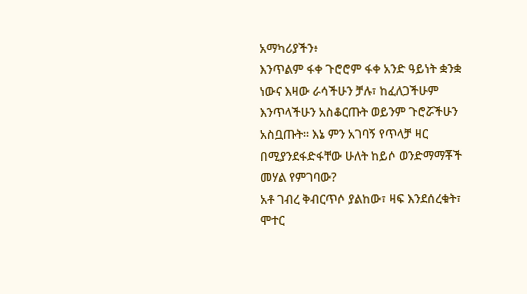አማካሪያችን፥
እንጥልም ፋቀ ጉሮሮም ፋቀ አንድ ዓይነት ቋንቋ ነውና እዛው ራሳችሁን ቻሉ፣ ከፈለጋችሁም እንጥላችሁን አስቆርጡት ወይንም ጉሮሯችሁን አስቧጡት። እኔ ምን አገባኝ የጥላቻ ዛር በሚያንደፋድፋቸው ሁለት ከይሶ ወንድማማቾች መሃል የምገባው?
አቶ ገብረ ቅብርጥሶ ያልከው፣ ዛፍ እንደሰረቁት፣ ሞተር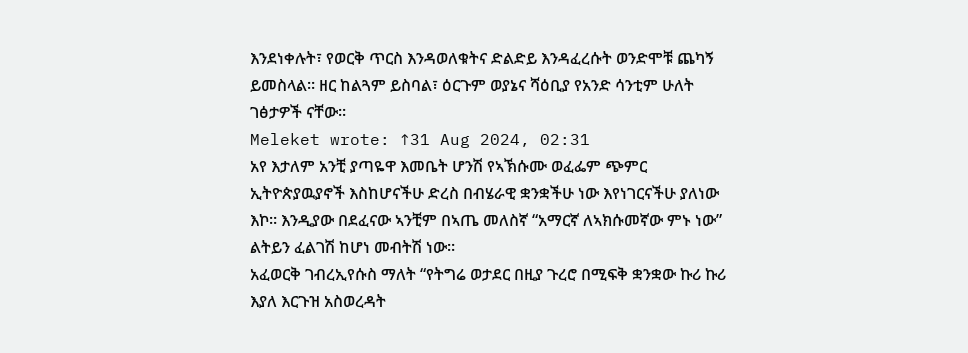እንደነቀሉት፣ የወርቅ ጥርስ እንዳወለቁትና ድልድይ እንዳፈረሱት ወንድሞቹ ጨካኝ ይመስላል። ዘር ከልጓም ይስባል፣ ዕርጉም ወያኔና ሻዕቢያ የአንድ ሳንቲም ሁለት ገፅታዎች ናቸው።
Meleket wrote: ↑31 Aug 2024, 02:31
አየ እታለም አንቺ ያጣዬዋ እመቤት ሆንሽ የኣኽሱሙ ወፈፌም ጭምር ኢትዮጵያዉያኖች እስከሆናችሁ ድረስ በብሄራዊ ቋንቋችሁ ነው እየነገርናችሁ ያለነው እኮ። እንዲያው በደፈናው ኣንቺም በኣጤ መለስኛ “አማርኛ ለኣክሱመኛው ምኑ ነው” ልትይን ፈልገሽ ከሆነ መብትሽ ነው።
አፈወርቅ ገብረኢየሱስ ማለት “የትግሬ ወታደር በዚያ ጉረሮ በሚፍቅ ቋንቋው ኩሪ ኩሪ እያለ እርጉዝ አስወረዳት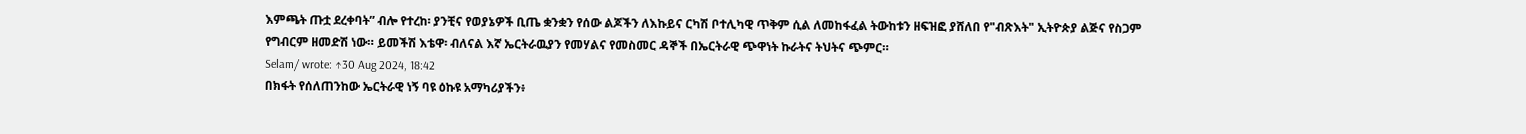እምጫት ጡቷ ደረቀባት” ብሎ የተረከ፡ ያንቺና የወያኔዎች ቢጤ ቋንቋን የሰው ልጆችን ለእኩይና ርካሽ ቦተሊካዊ ጥቅም ሲል ለመከፋፈል ትውከቱን ዘፍዝፎ ያሸለበ የ"ብጽእት" ኢትዮጵያ ልጅና የስጋም የግብርም ዘመድሽ ነው። ይመችሽ እቴዋ፡ ብለናል እኛ ኤርትራዉያን የመሃልና የመስመር ዳኞች በኤርትራዊ ጭዋነት ኩራትና ትህትና ጭምር።
Selam/ wrote: ↑30 Aug 2024, 18:42
በክፋት የሰለጠንከው ኤርትራዊ ነኝ ባዩ ዕኩዩ አማካሪያችን፥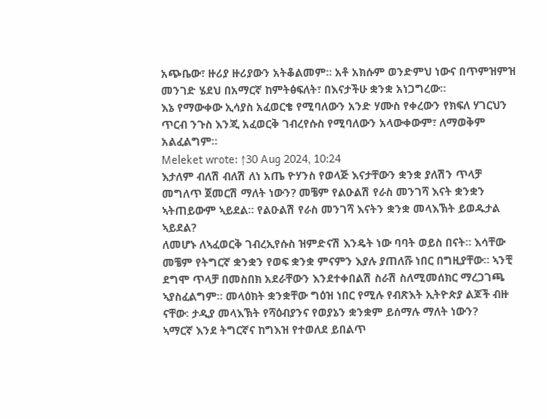አጭቤው፣ ዙሪያ ዙሪያውን አትቆልመም። አቶ አክሱም ወንድምህ ነውና በጥምዝምዝ መንገድ ሄደህ በአማርኛ ከምትፅፍለት፣ በእናታችሁ ቋንቋ አነጋግረው።
እኔ የማውቀው ኢሳያስ አፈወርቄ የሚባለውን አንድ ሃሙስ የቀረውን የክፍለ ሃገርህን ጥርብ ንጉስ እንጂ አፈወርቅ ገብረየሱስ የሚባለውን አላውቀውም፣ ለማወቅም አልፈልግም።
Meleket wrote: ↑30 Aug 2024, 10:24
እታለም ብለሽ ብለሽ ለነ አጤ ዮሃንስ የወላጅ እናታቸውን ቋንቋ ያለሽን ጥላቻ መግለጥ ጀመርሽ ማለት ነውን? መቼም የልዑልሽ የራስ መንገሻ እናት ቋንቋን ኣትጠይውም ኣይደል። የልዑልሽ የራስ መንገሻ እናትን ቋንቋ መላእኽት ይወዱታል ኣይደል?
ለመሆኑ ለኣፈወርቅ ገብረኢየሱስ ዝምድናሽ እንዴት ነው ባባት ወይስ በናት። እሳቸው መቼም የትግርኛ ቋንቋን የወፍ ቋንቋ ምናምን እያሉ ያጠለሹ ነበር በግዚያቸው። ኣንቺ ደግሞ ጥላቻ በመስበክ አደራቸውን እንደተቀበልሽ ስራሽ ስለሚመሰክር ማረጋገጫ ኣያስፈልግም። መላዕክት ቋንቋቸው ግዕዝ ነበር የሚሉ የብጽእት ኢትዮጵያ ልጆች ብዙ ናቸው፡ ታዲያ መላእኽት የሻዕብያንና የወያኔን ቋንቋም ይሰማሉ ማለት ነውን?
ኣማርኛ እንደ ትግርኛና ከግእዝ የተወለደ ይበልጥ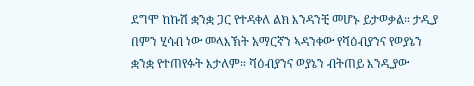ደግሞ ከኩሽ ቋንቋ ጋር የተዳቀለ ልክ እንዳንቺ መሆኑ ይታወቃል። ታዲያ በምን ሂሳብ ነው መላእኽት አማርኛን ኣዳንቀው የሻዕብያንና የወያኔን ቋንቋ የተጠየፉት እታለም። ሻዕብያንና ወያኔን ብትጠይ እንዲያው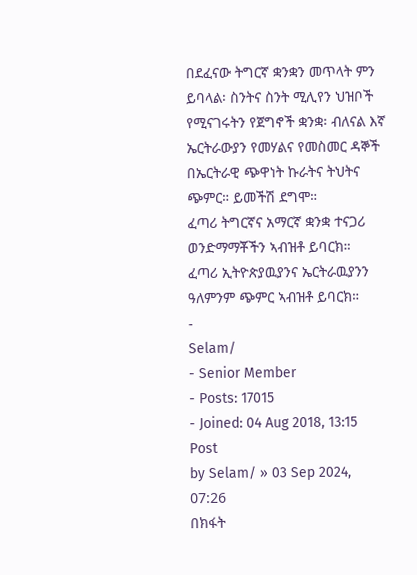በደፈናው ትግርኛ ቋንቋን መጥላት ምን ይባላል፡ ስንትና ስንት ሚሊየን ህዝቦች የሚናገሩትን የጀግኖች ቋንቋ፡ ብለናል እኛ ኤርትራውያን የመሃልና የመስመር ዳኞች በኤርትራዊ ጭዋነት ኩራትና ትህትና ጭምር። ይመችሽ ደግሞ።
ፈጣሪ ትግርኛና አማርኛ ቋንቋ ተናጋሪ ወንድማማቾችን ኣብዝቶ ይባርክ።
ፈጣሪ ኢትዮጵያዉያንና ኤርትራዉያንን ዓለምንም ጭምር ኣብዝቶ ይባርክ።
-
Selam/
- Senior Member
- Posts: 17015
- Joined: 04 Aug 2018, 13:15
Post
by Selam/ » 03 Sep 2024, 07:26
በክፋት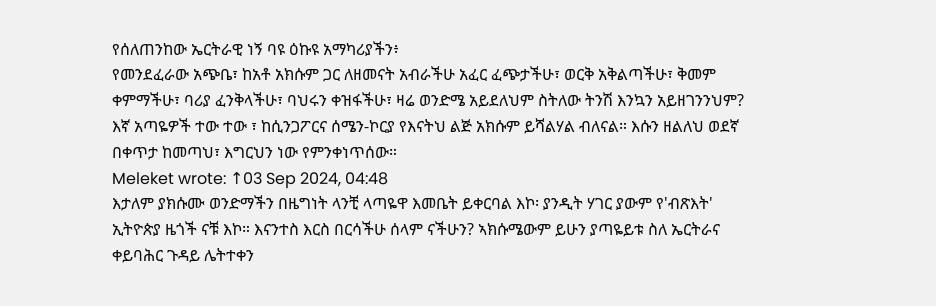የሰለጠንከው ኤርትራዊ ነኝ ባዩ ዕኩዩ አማካሪያችን፥
የመንደፈራው አጭቤ፣ ከአቶ አክሱም ጋር ለዘመናት አብራችሁ አፈር ፈጭታችሁ፣ ወርቅ አቅልጣችሁ፣ ቅመም ቀምማችሁ፣ ባሪያ ፈንቅላችሁ፣ ባህሩን ቀዝፋችሁ፣ ዛሬ ወንድሜ አይደለህም ስትለው ትንሽ እንኳን አይዘገንንህም?
እኛ አጣዬዎች ተው ተው ፣ ከሲንጋፖርና ሰሜን-ኮርያ የእናትህ ልጅ አክሱም ይሻልሃል ብለናል። እሱን ዘልለህ ወደኛ በቀጥታ ከመጣህ፣ እግርህን ነው የምንቀነጥሰው።
Meleket wrote: ↑03 Sep 2024, 04:48
እታለም ያክሱሙ ወንድማችን በዜግነት ላንቺ ላጣዬዋ እመቤት ይቀርባል እኮ፡ ያንዲት ሃገር ያውም የ'ብጽእት' ኢትዮጵያ ዜጎች ናቹ እኮ። እናንተስ እርስ በርሳችሁ ሰላም ናችሁን? ኣክሱሜውም ይሁን ያጣዬይቱ ስለ ኤርትራና ቀይባሕር ጉዳይ ሌትተቀን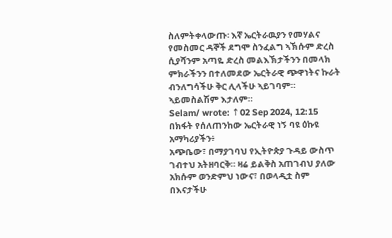ስለምትቀላውጡ፡ እኛ ኤርትራዉያን የመሃልና የመስመር ዳኞች ደግሞ ስንፈልግ ኣኽሱም ድረስ ሲያሻንም አጣዬ ድረስ መልእኽታችንን በመላክ ምክራችንን በተለመደው ኤርትራዊ ጭዋነትና ኩራት ብንለግሳችሁ ቅር ሊላችሁ ኣይገባም። ኣይመስልሽም እታለም።
Selam/ wrote: ↑02 Sep 2024, 12:15
በክፋት የሰለጠንከው ኤርትራዊ ነኝ ባዩ ዕኩዩ አማካሪያችን፥
አጭቤው፣ በማያገባህ የኢትዮጵያ ጉዳይ ውስጥ ገብተህ አትዘባርቅ። ዛሬ ይልቅስ አጠገብህ ያለው አክሱም ወንድምህ ነውና፣ በወላዲቷ ስም በእናታችሁ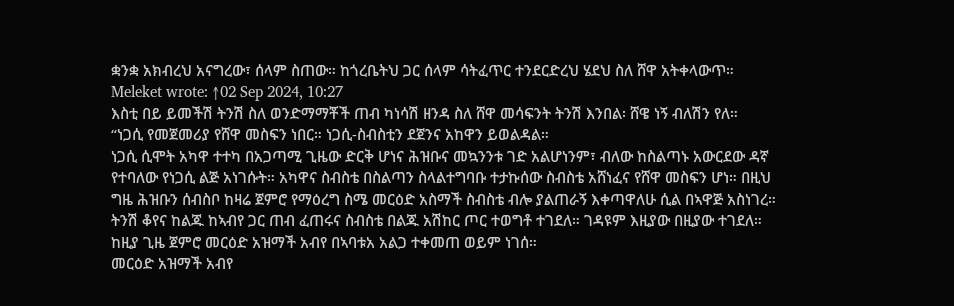ቋንቋ አክብረህ አናግረው፣ ሰላም ስጠው። ከጎረቤትህ ጋር ሰላም ሳትፈጥር ተንደርድረህ ሄደህ ስለ ሸዋ አትቀላውጥ።
Meleket wrote: ↑02 Sep 2024, 10:27
እስቲ በይ ይመችሽ ትንሽ ስለ ወንድማማቾች ጠብ ካነሳሽ ዘንዳ ስለ ሸዋ መሳፍንት ትንሽ እንበል፡ ሸዌ ነኝ ብለሽን የለ።
“ነጋሲ የመጀመሪያ የሸዋ መስፍን ነበር። ነጋሲ-ስብስቲን ደጀንና አከዋን ይወልዳል።
ነጋሲ ሲሞት አካዋ ተተካ በአጋጣሚ ጊዜው ድርቅ ሆነና ሕዝቡና መኳንንቱ ገድ አልሆነንም፣ ብለው ከስልጣኑ አውርደው ዳኛ የተባለው የነጋሲ ልጅ አነገሱት። አካዋና ስብስቴ በስልጣን ስላልተግባቡ ተታኩሰው ስብስቴ አሸነፈና የሸዋ መስፍን ሆነ። በዚህ ግዜ ሕዝቡን ሰብስቦ ከዛሬ ጀምሮ የማዕረግ ስሜ መርዕድ አስማች ስብስቴ ብሎ ያልጠራኝ እቀጣዋለሁ ሲል በኣዋጅ አስነገረ።
ትንሽ ቆየና ከልጁ ከኣብየ ጋር ጠብ ፈጠሩና ስብስቴ በልጁ አሽከር ጦር ተወግቶ ተገደለ። ገዳዩም እዚያው በዚያው ተገደለ። ከዚያ ጊዜ ጀምሮ መርዕድ አዝማች አብየ በኣባቱአ አልጋ ተቀመጠ ወይም ነገሰ።
መርዕድ አዝማች አብየ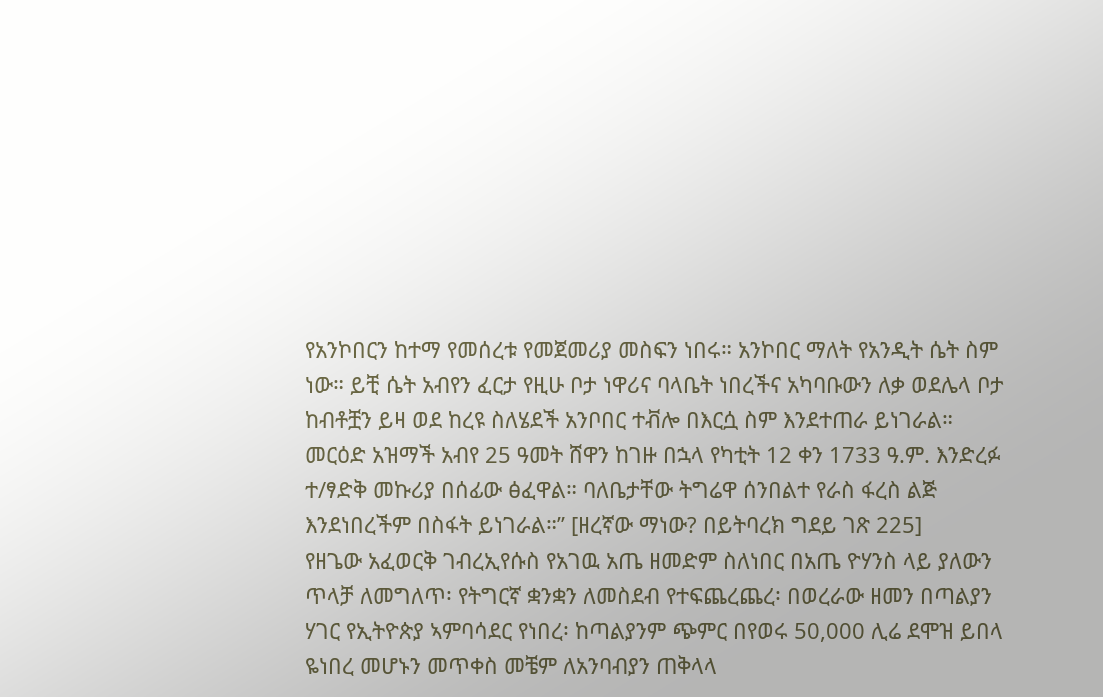የአንኮበርን ከተማ የመሰረቱ የመጀመሪያ መስፍን ነበሩ። አንኮበር ማለት የአንዲት ሴት ስም ነው። ይቺ ሴት አብየን ፈርታ የዚሁ ቦታ ነዋሪና ባላቤት ነበረችና አካባቡውን ለቃ ወደሌላ ቦታ ከብቶቿን ይዛ ወደ ከረዩ ስለሄደች አንቦበር ተቭሎ በእርሷ ስም እንደተጠራ ይነገራል።
መርዕድ አዝማች አብየ 25 ዓመት ሸዋን ከገዙ በኋላ የካቲት 12 ቀን 1733 ዓ.ም. እንድረፉ ተ/ፃድቅ መኩሪያ በሰፊው ፅፈዋል። ባለቤታቸው ትግሬዋ ሰንበልተ የራስ ፋረስ ልጅ እንደነበረችም በስፋት ይነገራል።” [ዘረኛው ማነው? በይትባረክ ግደይ ገጽ 225]
የዘጌው አፈወርቅ ገብረኢየሱስ የአገዉ አጤ ዘመድም ስለነበር በአጤ ዮሃንስ ላይ ያለውን ጥላቻ ለመግለጥ፡ የትግርኛ ቋንቋን ለመስደብ የተፍጨረጨረ፡ በወረራው ዘመን በጣልያን ሃገር የኢትዮጵያ ኣምባሳደር የነበረ፡ ከጣልያንም ጭምር በየወሩ 50,000 ሊሬ ደሞዝ ይበላ ዬነበረ መሆኑን መጥቀስ መቼም ለአንባብያን ጠቅላላ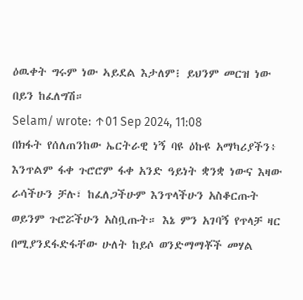ዕዉቀት ግሩም ነው ኣይደል እታለም፧ ይህንም መርዝ ነው በይን ከፈለግሽ።
Selam/ wrote: ↑01 Sep 2024, 11:08
በክፋት የሰለጠንከው ኤርትራዊ ነኝ ባዩ ዕኩዩ አማካሪያችን፥
እንጥልም ፋቀ ጉሮሮም ፋቀ አንድ ዓይነት ቋንቋ ነውና እዛው ራሳችሁን ቻሉ፣ ከፈለጋችሁም እንጥላችሁን አስቆርጡት ወይንም ጉሮሯችሁን አስቧጡት። እኔ ምን አገባኝ የጥላቻ ዛር በሚያንደፋድፋቸው ሁለት ከይሶ ወንድማማቾች መሃል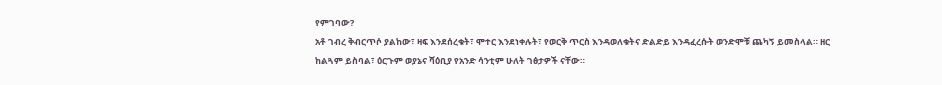የምገባው?
አቶ ገብረ ቅብርጥሶ ያልከው፣ ዛፍ እንደሰረቁት፣ ሞተር እንደነቀሉት፣ የወርቅ ጥርስ እንዳወለቁትና ድልድይ እንዳፈረሱት ወንድሞቹ ጨካኝ ይመስላል። ዘር ከልጓም ይስባል፣ ዕርጉም ወያኔና ሻዕቢያ የአንድ ሳንቲም ሁለት ገፅታዎች ናቸው።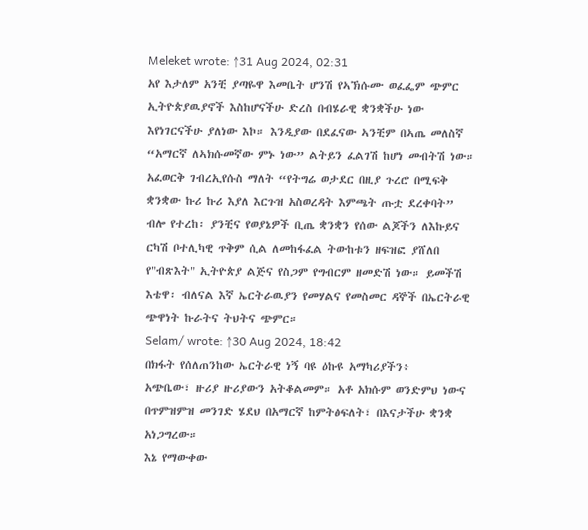Meleket wrote: ↑31 Aug 2024, 02:31
አየ እታለም አንቺ ያጣዬዋ እመቤት ሆንሽ የኣኽሱሙ ወፈፌም ጭምር ኢትዮጵያዉያኖች እስከሆናችሁ ድረስ በብሄራዊ ቋንቋችሁ ነው እየነገርናችሁ ያለነው እኮ። እንዲያው በደፈናው ኣንቺም በኣጤ መለስኛ “አማርኛ ለኣክሱመኛው ምኑ ነው” ልትይን ፈልገሽ ከሆነ መብትሽ ነው።
አፈወርቅ ገብረኢየሱስ ማለት “የትግሬ ወታደር በዚያ ጉረሮ በሚፍቅ ቋንቋው ኩሪ ኩሪ እያለ እርጉዝ አስወረዳት እምጫት ጡቷ ደረቀባት” ብሎ የተረከ፡ ያንቺና የወያኔዎች ቢጤ ቋንቋን የሰው ልጆችን ለእኩይና ርካሽ ቦተሊካዊ ጥቅም ሲል ለመከፋፈል ትውከቱን ዘፍዝፎ ያሸለበ የ"ብጽእት" ኢትዮጵያ ልጅና የስጋም የግብርም ዘመድሽ ነው። ይመችሽ እቴዋ፡ ብለናል እኛ ኤርትራዉያን የመሃልና የመስመር ዳኞች በኤርትራዊ ጭዋነት ኩራትና ትህትና ጭምር።
Selam/ wrote: ↑30 Aug 2024, 18:42
በክፋት የሰለጠንከው ኤርትራዊ ነኝ ባዩ ዕኩዩ አማካሪያችን፥
አጭቤው፣ ዙሪያ ዙሪያውን አትቆልመም። አቶ አክሱም ወንድምህ ነውና በጥምዝምዝ መንገድ ሄደህ በአማርኛ ከምትፅፍለት፣ በእናታችሁ ቋንቋ አነጋግረው።
እኔ የማውቀው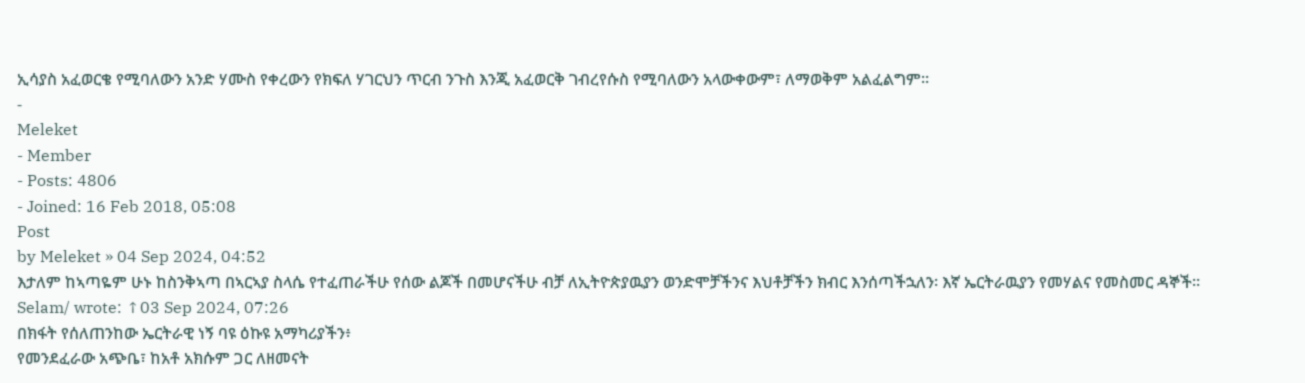ኢሳያስ አፈወርቄ የሚባለውን አንድ ሃሙስ የቀረውን የክፍለ ሃገርህን ጥርብ ንጉስ እንጂ አፈወርቅ ገብረየሱስ የሚባለውን አላውቀውም፣ ለማወቅም አልፈልግም።
-
Meleket
- Member
- Posts: 4806
- Joined: 16 Feb 2018, 05:08
Post
by Meleket » 04 Sep 2024, 04:52
እታለም ከኣጣዬም ሁኑ ከስንቅኣጣ በኣርኣያ ስላሴ የተፈጠራችሁ የሰው ልጆች በመሆናችሁ ብቻ ለኢትዮጵያዉያን ወንድሞቻችንና እህቶቻችን ክብር እንሰጣችኋለን፡ እኛ ኤርትራዉያን የመሃልና የመስመር ዳኞች።
Selam/ wrote: ↑03 Sep 2024, 07:26
በክፋት የሰለጠንከው ኤርትራዊ ነኝ ባዩ ዕኩዩ አማካሪያችን፥
የመንደፈራው አጭቤ፣ ከአቶ አክሱም ጋር ለዘመናት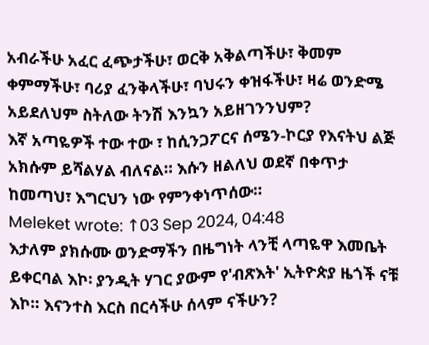አብራችሁ አፈር ፈጭታችሁ፣ ወርቅ አቅልጣችሁ፣ ቅመም ቀምማችሁ፣ ባሪያ ፈንቅላችሁ፣ ባህሩን ቀዝፋችሁ፣ ዛሬ ወንድሜ አይደለህም ስትለው ትንሽ እንኳን አይዘገንንህም?
እኛ አጣዬዎች ተው ተው ፣ ከሲንጋፖርና ሰሜን-ኮርያ የእናትህ ልጅ አክሱም ይሻልሃል ብለናል። እሱን ዘልለህ ወደኛ በቀጥታ ከመጣህ፣ እግርህን ነው የምንቀነጥሰው።
Meleket wrote: ↑03 Sep 2024, 04:48
እታለም ያክሱሙ ወንድማችን በዜግነት ላንቺ ላጣዬዋ እመቤት ይቀርባል እኮ፡ ያንዲት ሃገር ያውም የ'ብጽእት' ኢትዮጵያ ዜጎች ናቹ እኮ። እናንተስ እርስ በርሳችሁ ሰላም ናችሁን?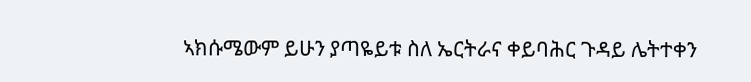ኣክሱሜውም ይሁን ያጣዬይቱ ስለ ኤርትራና ቀይባሕር ጉዳይ ሌትተቀን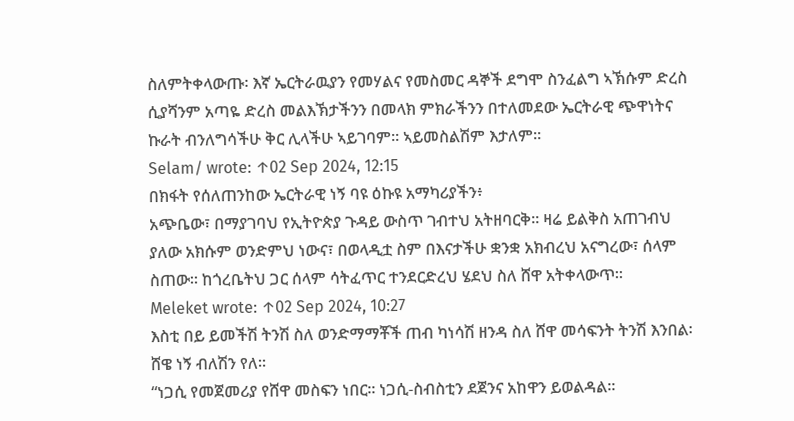ስለምትቀላውጡ፡ እኛ ኤርትራዉያን የመሃልና የመስመር ዳኞች ደግሞ ስንፈልግ ኣኽሱም ድረስ ሲያሻንም አጣዬ ድረስ መልእኽታችንን በመላክ ምክራችንን በተለመደው ኤርትራዊ ጭዋነትና ኩራት ብንለግሳችሁ ቅር ሊላችሁ ኣይገባም። ኣይመስልሽም እታለም።
Selam/ wrote: ↑02 Sep 2024, 12:15
በክፋት የሰለጠንከው ኤርትራዊ ነኝ ባዩ ዕኩዩ አማካሪያችን፥
አጭቤው፣ በማያገባህ የኢትዮጵያ ጉዳይ ውስጥ ገብተህ አትዘባርቅ። ዛሬ ይልቅስ አጠገብህ ያለው አክሱም ወንድምህ ነውና፣ በወላዲቷ ስም በእናታችሁ ቋንቋ አክብረህ አናግረው፣ ሰላም ስጠው። ከጎረቤትህ ጋር ሰላም ሳትፈጥር ተንደርድረህ ሄደህ ስለ ሸዋ አትቀላውጥ።
Meleket wrote: ↑02 Sep 2024, 10:27
እስቲ በይ ይመችሽ ትንሽ ስለ ወንድማማቾች ጠብ ካነሳሽ ዘንዳ ስለ ሸዋ መሳፍንት ትንሽ እንበል፡ ሸዌ ነኝ ብለሽን የለ።
“ነጋሲ የመጀመሪያ የሸዋ መስፍን ነበር። ነጋሲ-ስብስቲን ደጀንና አከዋን ይወልዳል።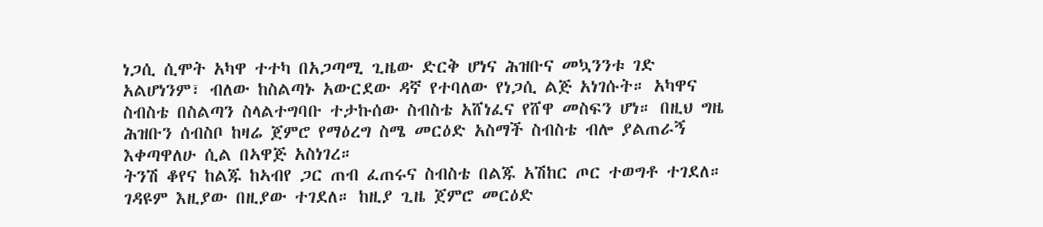ነጋሲ ሲሞት አካዋ ተተካ በአጋጣሚ ጊዜው ድርቅ ሆነና ሕዝቡና መኳንንቱ ገድ አልሆነንም፣ ብለው ከስልጣኑ አውርደው ዳኛ የተባለው የነጋሲ ልጅ አነገሱት። አካዋና ስብስቴ በስልጣን ስላልተግባቡ ተታኩሰው ስብስቴ አሸነፈና የሸዋ መስፍን ሆነ። በዚህ ግዜ ሕዝቡን ሰብስቦ ከዛሬ ጀምሮ የማዕረግ ስሜ መርዕድ አስማች ስብስቴ ብሎ ያልጠራኝ እቀጣዋለሁ ሲል በኣዋጅ አስነገረ።
ትንሽ ቆየና ከልጁ ከኣብየ ጋር ጠብ ፈጠሩና ስብስቴ በልጁ አሽከር ጦር ተወግቶ ተገደለ። ገዳዩም እዚያው በዚያው ተገደለ። ከዚያ ጊዜ ጀምሮ መርዕድ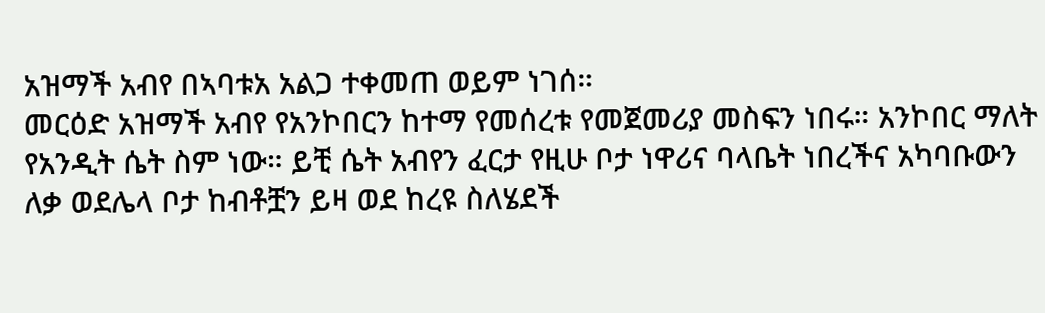አዝማች አብየ በኣባቱአ አልጋ ተቀመጠ ወይም ነገሰ።
መርዕድ አዝማች አብየ የአንኮበርን ከተማ የመሰረቱ የመጀመሪያ መስፍን ነበሩ። አንኮበር ማለት የአንዲት ሴት ስም ነው። ይቺ ሴት አብየን ፈርታ የዚሁ ቦታ ነዋሪና ባላቤት ነበረችና አካባቡውን ለቃ ወደሌላ ቦታ ከብቶቿን ይዛ ወደ ከረዩ ስለሄደች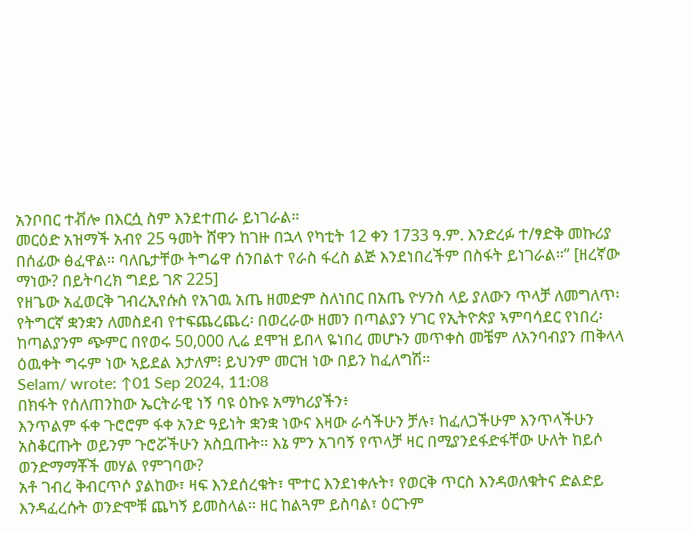አንቦበር ተቭሎ በእርሷ ስም እንደተጠራ ይነገራል።
መርዕድ አዝማች አብየ 25 ዓመት ሸዋን ከገዙ በኋላ የካቲት 12 ቀን 1733 ዓ.ም. እንድረፉ ተ/ፃድቅ መኩሪያ በሰፊው ፅፈዋል። ባለቤታቸው ትግሬዋ ሰንበልተ የራስ ፋረስ ልጅ እንደነበረችም በስፋት ይነገራል።” [ዘረኛው ማነው? በይትባረክ ግደይ ገጽ 225]
የዘጌው አፈወርቅ ገብረኢየሱስ የአገዉ አጤ ዘመድም ስለነበር በአጤ ዮሃንስ ላይ ያለውን ጥላቻ ለመግለጥ፡ የትግርኛ ቋንቋን ለመስደብ የተፍጨረጨረ፡ በወረራው ዘመን በጣልያን ሃገር የኢትዮጵያ ኣምባሳደር የነበረ፡ ከጣልያንም ጭምር በየወሩ 50,000 ሊሬ ደሞዝ ይበላ ዬነበረ መሆኑን መጥቀስ መቼም ለአንባብያን ጠቅላላ ዕዉቀት ግሩም ነው ኣይደል እታለም፧ ይህንም መርዝ ነው በይን ከፈለግሽ።
Selam/ wrote: ↑01 Sep 2024, 11:08
በክፋት የሰለጠንከው ኤርትራዊ ነኝ ባዩ ዕኩዩ አማካሪያችን፥
እንጥልም ፋቀ ጉሮሮም ፋቀ አንድ ዓይነት ቋንቋ ነውና እዛው ራሳችሁን ቻሉ፣ ከፈለጋችሁም እንጥላችሁን አስቆርጡት ወይንም ጉሮሯችሁን አስቧጡት። እኔ ምን አገባኝ የጥላቻ ዛር በሚያንደፋድፋቸው ሁለት ከይሶ ወንድማማቾች መሃል የምገባው?
አቶ ገብረ ቅብርጥሶ ያልከው፣ ዛፍ እንደሰረቁት፣ ሞተር እንደነቀሉት፣ የወርቅ ጥርስ እንዳወለቁትና ድልድይ እንዳፈረሱት ወንድሞቹ ጨካኝ ይመስላል። ዘር ከልጓም ይስባል፣ ዕርጉም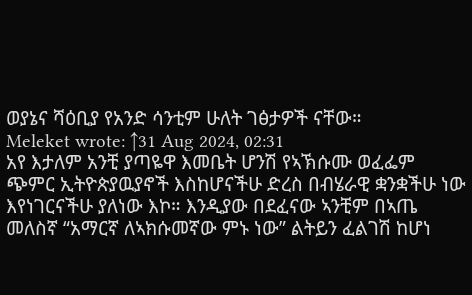ወያኔና ሻዕቢያ የአንድ ሳንቲም ሁለት ገፅታዎች ናቸው።
Meleket wrote: ↑31 Aug 2024, 02:31
አየ እታለም አንቺ ያጣዬዋ እመቤት ሆንሽ የኣኽሱሙ ወፈፌም ጭምር ኢትዮጵያዉያኖች እስከሆናችሁ ድረስ በብሄራዊ ቋንቋችሁ ነው እየነገርናችሁ ያለነው እኮ። እንዲያው በደፈናው ኣንቺም በኣጤ መለስኛ “አማርኛ ለኣክሱመኛው ምኑ ነው” ልትይን ፈልገሽ ከሆነ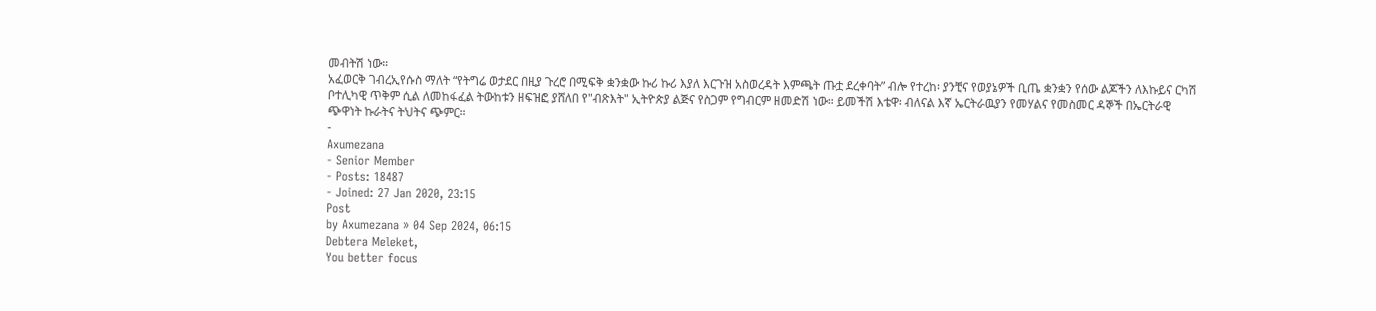መብትሽ ነው።
አፈወርቅ ገብረኢየሱስ ማለት “የትግሬ ወታደር በዚያ ጉረሮ በሚፍቅ ቋንቋው ኩሪ ኩሪ እያለ እርጉዝ አስወረዳት እምጫት ጡቷ ደረቀባት” ብሎ የተረከ፡ ያንቺና የወያኔዎች ቢጤ ቋንቋን የሰው ልጆችን ለእኩይና ርካሽ ቦተሊካዊ ጥቅም ሲል ለመከፋፈል ትውከቱን ዘፍዝፎ ያሸለበ የ"ብጽእት" ኢትዮጵያ ልጅና የስጋም የግብርም ዘመድሽ ነው። ይመችሽ እቴዋ፡ ብለናል እኛ ኤርትራዉያን የመሃልና የመስመር ዳኞች በኤርትራዊ ጭዋነት ኩራትና ትህትና ጭምር።
-
Axumezana
- Senior Member
- Posts: 18487
- Joined: 27 Jan 2020, 23:15
Post
by Axumezana » 04 Sep 2024, 06:15
Debtera Meleket,
You better focus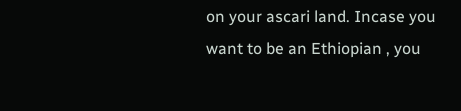on your ascari land. Incase you want to be an Ethiopian , you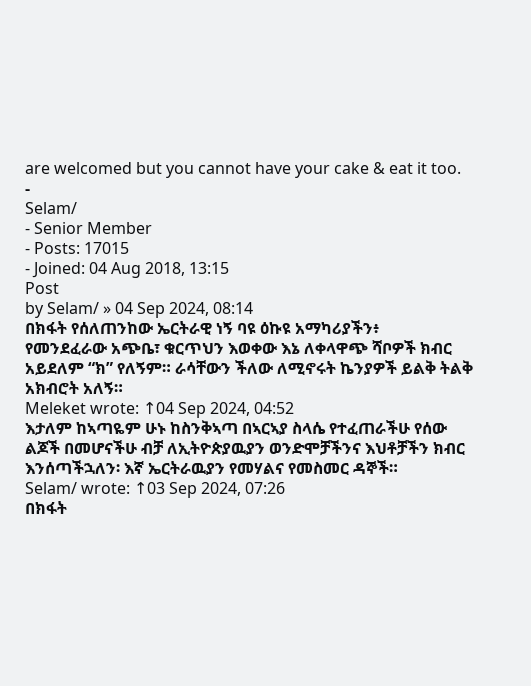are welcomed but you cannot have your cake & eat it too.
-
Selam/
- Senior Member
- Posts: 17015
- Joined: 04 Aug 2018, 13:15
Post
by Selam/ » 04 Sep 2024, 08:14
በክፋት የሰለጠንከው ኤርትራዊ ነኝ ባዩ ዕኩዩ አማካሪያችን፥
የመንደፈራው አጭቤ፣ ቁርጥህን እወቀው እኔ ለቀላዋጭ ሻቦዎች ክብር አይደለም “ክ” የለኝም። ራሳቸውን ችለው ለሚኖሩት ኬንያዎች ይልቅ ትልቅ አክብሮት አለኝ።
Meleket wrote: ↑04 Sep 2024, 04:52
እታለም ከኣጣዬም ሁኑ ከስንቅኣጣ በኣርኣያ ስላሴ የተፈጠራችሁ የሰው ልጆች በመሆናችሁ ብቻ ለኢትዮጵያዉያን ወንድሞቻችንና እህቶቻችን ክብር እንሰጣችኋለን፡ እኛ ኤርትራዉያን የመሃልና የመስመር ዳኞች።
Selam/ wrote: ↑03 Sep 2024, 07:26
በክፋት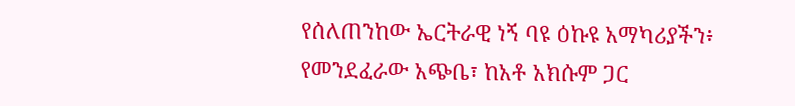የሰለጠንከው ኤርትራዊ ነኝ ባዩ ዕኩዩ አማካሪያችን፥
የመንደፈራው አጭቤ፣ ከአቶ አክሱም ጋር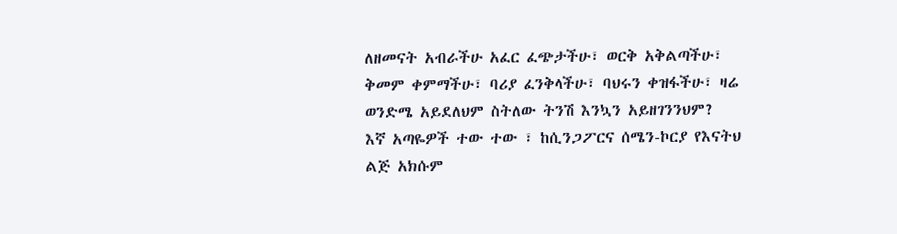ለዘመናት አብራችሁ አፈር ፈጭታችሁ፣ ወርቅ አቅልጣችሁ፣ ቅመም ቀምማችሁ፣ ባሪያ ፈንቅላችሁ፣ ባህሩን ቀዝፋችሁ፣ ዛሬ ወንድሜ አይደለህም ስትለው ትንሽ እንኳን አይዘገንንህም?
እኛ አጣዬዎች ተው ተው ፣ ከሲንጋፖርና ሰሜን-ኮርያ የእናትህ ልጅ አክሱም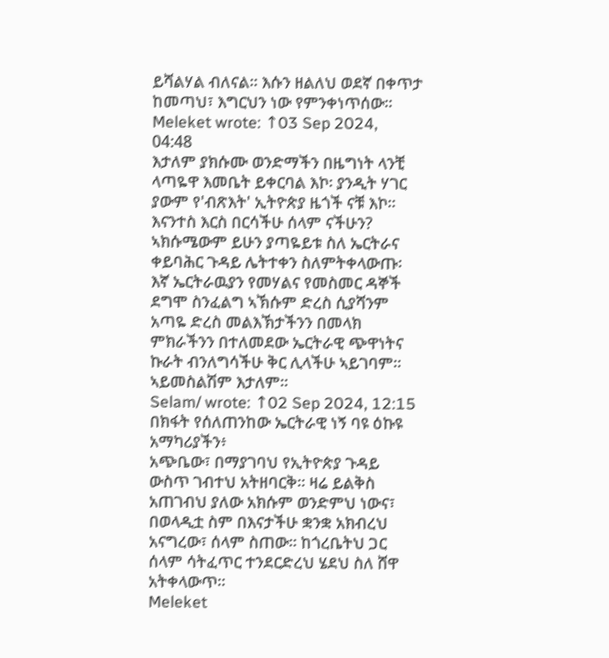ይሻልሃል ብለናል። እሱን ዘልለህ ወደኛ በቀጥታ ከመጣህ፣ እግርህን ነው የምንቀነጥሰው።
Meleket wrote: ↑03 Sep 2024, 04:48
እታለም ያክሱሙ ወንድማችን በዜግነት ላንቺ ላጣዬዋ እመቤት ይቀርባል እኮ፡ ያንዲት ሃገር ያውም የ'ብጽእት' ኢትዮጵያ ዜጎች ናቹ እኮ። እናንተስ እርስ በርሳችሁ ሰላም ናችሁን? ኣክሱሜውም ይሁን ያጣዬይቱ ስለ ኤርትራና ቀይባሕር ጉዳይ ሌትተቀን ስለምትቀላውጡ፡ እኛ ኤርትራዉያን የመሃልና የመስመር ዳኞች ደግሞ ስንፈልግ ኣኽሱም ድረስ ሲያሻንም አጣዬ ድረስ መልእኽታችንን በመላክ ምክራችንን በተለመደው ኤርትራዊ ጭዋነትና ኩራት ብንለግሳችሁ ቅር ሊላችሁ ኣይገባም። ኣይመስልሽም እታለም።
Selam/ wrote: ↑02 Sep 2024, 12:15
በክፋት የሰለጠንከው ኤርትራዊ ነኝ ባዩ ዕኩዩ አማካሪያችን፥
አጭቤው፣ በማያገባህ የኢትዮጵያ ጉዳይ ውስጥ ገብተህ አትዘባርቅ። ዛሬ ይልቅስ አጠገብህ ያለው አክሱም ወንድምህ ነውና፣ በወላዲቷ ስም በእናታችሁ ቋንቋ አክብረህ አናግረው፣ ሰላም ስጠው። ከጎረቤትህ ጋር ሰላም ሳትፈጥር ተንደርድረህ ሄደህ ስለ ሸዋ አትቀላውጥ።
Meleket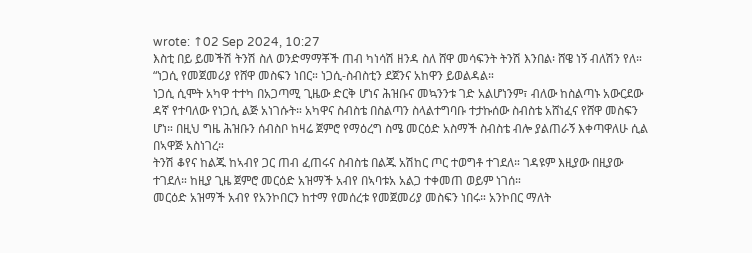wrote: ↑02 Sep 2024, 10:27
እስቲ በይ ይመችሽ ትንሽ ስለ ወንድማማቾች ጠብ ካነሳሽ ዘንዳ ስለ ሸዋ መሳፍንት ትንሽ እንበል፡ ሸዌ ነኝ ብለሽን የለ።
“ነጋሲ የመጀመሪያ የሸዋ መስፍን ነበር። ነጋሲ-ስብስቲን ደጀንና አከዋን ይወልዳል።
ነጋሲ ሲሞት አካዋ ተተካ በአጋጣሚ ጊዜው ድርቅ ሆነና ሕዝቡና መኳንንቱ ገድ አልሆነንም፣ ብለው ከስልጣኑ አውርደው ዳኛ የተባለው የነጋሲ ልጅ አነገሱት። አካዋና ስብስቴ በስልጣን ስላልተግባቡ ተታኩሰው ስብስቴ አሸነፈና የሸዋ መስፍን ሆነ። በዚህ ግዜ ሕዝቡን ሰብስቦ ከዛሬ ጀምሮ የማዕረግ ስሜ መርዕድ አስማች ስብስቴ ብሎ ያልጠራኝ እቀጣዋለሁ ሲል በኣዋጅ አስነገረ።
ትንሽ ቆየና ከልጁ ከኣብየ ጋር ጠብ ፈጠሩና ስብስቴ በልጁ አሽከር ጦር ተወግቶ ተገደለ። ገዳዩም እዚያው በዚያው ተገደለ። ከዚያ ጊዜ ጀምሮ መርዕድ አዝማች አብየ በኣባቱአ አልጋ ተቀመጠ ወይም ነገሰ።
መርዕድ አዝማች አብየ የአንኮበርን ከተማ የመሰረቱ የመጀመሪያ መስፍን ነበሩ። አንኮበር ማለት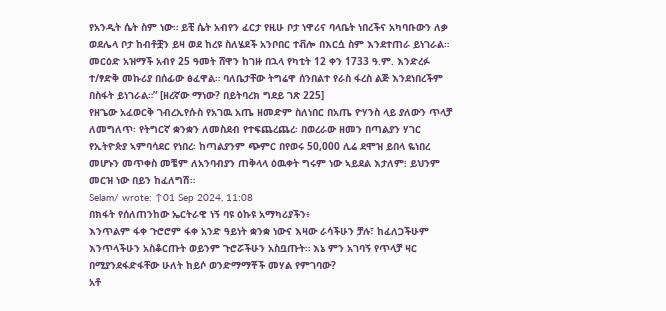የአንዲት ሴት ስም ነው። ይቺ ሴት አብየን ፈርታ የዚሁ ቦታ ነዋሪና ባላቤት ነበረችና አካባቡውን ለቃ ወደሌላ ቦታ ከብቶቿን ይዛ ወደ ከረዩ ስለሄደች አንቦበር ተቭሎ በእርሷ ስም እንደተጠራ ይነገራል።
መርዕድ አዝማች አብየ 25 ዓመት ሸዋን ከገዙ በኋላ የካቲት 12 ቀን 1733 ዓ.ም. እንድረፉ ተ/ፃድቅ መኩሪያ በሰፊው ፅፈዋል። ባለቤታቸው ትግሬዋ ሰንበልተ የራስ ፋረስ ልጅ እንደነበረችም በስፋት ይነገራል።” [ዘረኛው ማነው? በይትባረክ ግደይ ገጽ 225]
የዘጌው አፈወርቅ ገብረኢየሱስ የአገዉ አጤ ዘመድም ስለነበር በአጤ ዮሃንስ ላይ ያለውን ጥላቻ ለመግለጥ፡ የትግርኛ ቋንቋን ለመስደብ የተፍጨረጨረ፡ በወረራው ዘመን በጣልያን ሃገር የኢትዮጵያ ኣምባሳደር የነበረ፡ ከጣልያንም ጭምር በየወሩ 50,000 ሊሬ ደሞዝ ይበላ ዬነበረ መሆኑን መጥቀስ መቼም ለአንባብያን ጠቅላላ ዕዉቀት ግሩም ነው ኣይደል እታለም፧ ይህንም መርዝ ነው በይን ከፈለግሽ።
Selam/ wrote: ↑01 Sep 2024, 11:08
በክፋት የሰለጠንከው ኤርትራዊ ነኝ ባዩ ዕኩዩ አማካሪያችን፥
እንጥልም ፋቀ ጉሮሮም ፋቀ አንድ ዓይነት ቋንቋ ነውና እዛው ራሳችሁን ቻሉ፣ ከፈለጋችሁም እንጥላችሁን አስቆርጡት ወይንም ጉሮሯችሁን አስቧጡት። እኔ ምን አገባኝ የጥላቻ ዛር በሚያንደፋድፋቸው ሁለት ከይሶ ወንድማማቾች መሃል የምገባው?
አቶ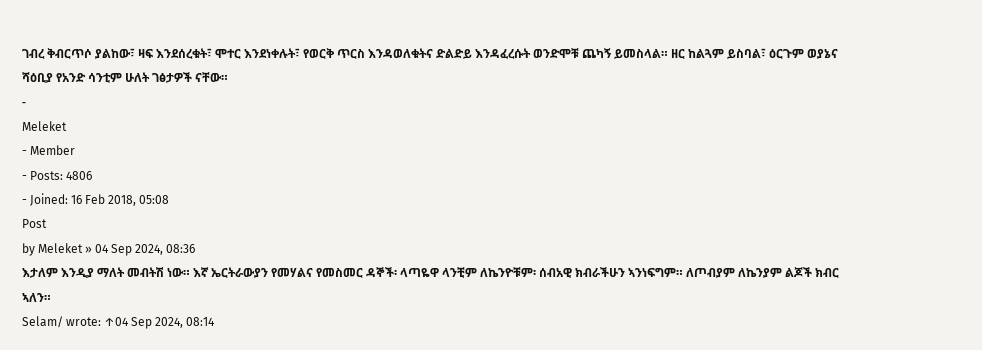ገብረ ቅብርጥሶ ያልከው፣ ዛፍ እንደሰረቁት፣ ሞተር እንደነቀሉት፣ የወርቅ ጥርስ እንዳወለቁትና ድልድይ እንዳፈረሱት ወንድሞቹ ጨካኝ ይመስላል። ዘር ከልጓም ይስባል፣ ዕርጉም ወያኔና ሻዕቢያ የአንድ ሳንቲም ሁለት ገፅታዎች ናቸው።
-
Meleket
- Member
- Posts: 4806
- Joined: 16 Feb 2018, 05:08
Post
by Meleket » 04 Sep 2024, 08:36
እታለም እንዲያ ማለት መብትሽ ነው። እኛ ኤርትራውያን የመሃልና የመስመር ዳኞች፡ ላጣዬዋ ላንቺም ለኬንዮቹም፡ ሰብአዊ ክብራችሁን ኣንነፍግም። ለጦብያም ለኬንያም ልጆች ክብር ኣለን።
Selam/ wrote: ↑04 Sep 2024, 08:14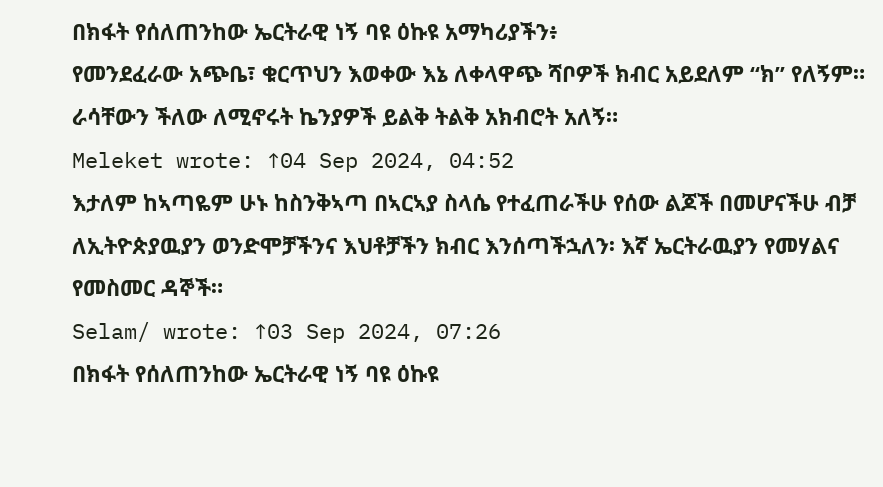በክፋት የሰለጠንከው ኤርትራዊ ነኝ ባዩ ዕኩዩ አማካሪያችን፥
የመንደፈራው አጭቤ፣ ቁርጥህን እወቀው እኔ ለቀላዋጭ ሻቦዎች ክብር አይደለም “ክ” የለኝም። ራሳቸውን ችለው ለሚኖሩት ኬንያዎች ይልቅ ትልቅ አክብሮት አለኝ።
Meleket wrote: ↑04 Sep 2024, 04:52
እታለም ከኣጣዬም ሁኑ ከስንቅኣጣ በኣርኣያ ስላሴ የተፈጠራችሁ የሰው ልጆች በመሆናችሁ ብቻ ለኢትዮጵያዉያን ወንድሞቻችንና እህቶቻችን ክብር እንሰጣችኋለን፡ እኛ ኤርትራዉያን የመሃልና የመስመር ዳኞች።
Selam/ wrote: ↑03 Sep 2024, 07:26
በክፋት የሰለጠንከው ኤርትራዊ ነኝ ባዩ ዕኩዩ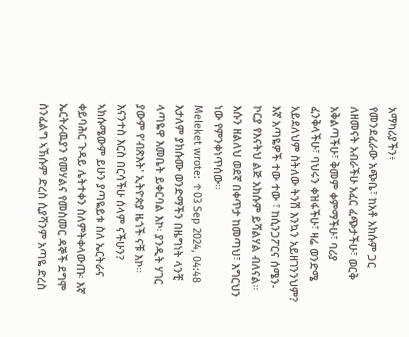አማካሪያችን፥
የመንደፈራው አጭቤ፣ ከአቶ አክሱም ጋር ለዘመናት አብራችሁ አፈር ፈጭታችሁ፣ ወርቅ አቅልጣችሁ፣ ቅመም ቀምማችሁ፣ ባሪያ ፈንቅላችሁ፣ ባህሩን ቀዝፋችሁ፣ ዛሬ ወንድሜ አይደለህም ስትለው ትንሽ እንኳን አይዘገንንህም?
እኛ አጣዬዎች ተው ተው ፣ ከሲንጋፖርና ሰሜን-ኮርያ የእናትህ ልጅ አክሱም ይሻልሃል ብለናል። እሱን ዘልለህ ወደኛ በቀጥታ ከመጣህ፣ እግርህን ነው የምንቀነጥሰው።
Meleket wrote: ↑03 Sep 2024, 04:48
እታለም ያክሱሙ ወንድማችን በዜግነት ላንቺ ላጣዬዋ እመቤት ይቀርባል እኮ፡ ያንዲት ሃገር ያውም የ'ብጽእት' ኢትዮጵያ ዜጎች ናቹ እኮ። እናንተስ እርስ በርሳችሁ ሰላም ናችሁን? ኣክሱሜውም ይሁን ያጣዬይቱ ስለ ኤርትራና ቀይባሕር ጉዳይ ሌትተቀን ስለምትቀላውጡ፡ እኛ ኤርትራዉያን የመሃልና የመስመር ዳኞች ደግሞ ስንፈልግ ኣኽሱም ድረስ ሲያሻንም አጣዬ ድረስ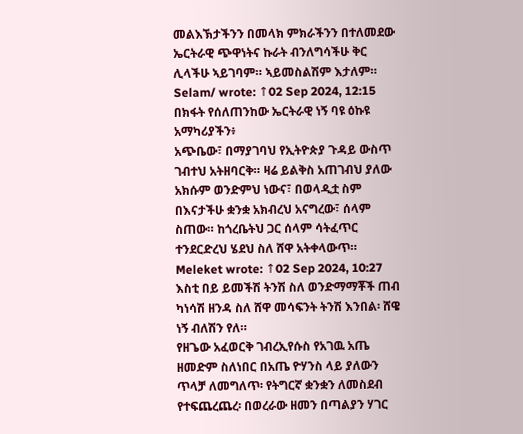መልእኽታችንን በመላክ ምክራችንን በተለመደው ኤርትራዊ ጭዋነትና ኩራት ብንለግሳችሁ ቅር ሊላችሁ ኣይገባም። ኣይመስልሽም እታለም።
Selam/ wrote: ↑02 Sep 2024, 12:15
በክፋት የሰለጠንከው ኤርትራዊ ነኝ ባዩ ዕኩዩ አማካሪያችን፥
አጭቤው፣ በማያገባህ የኢትዮጵያ ጉዳይ ውስጥ ገብተህ አትዘባርቅ። ዛሬ ይልቅስ አጠገብህ ያለው አክሱም ወንድምህ ነውና፣ በወላዲቷ ስም በእናታችሁ ቋንቋ አክብረህ አናግረው፣ ሰላም ስጠው። ከጎረቤትህ ጋር ሰላም ሳትፈጥር ተንደርድረህ ሄደህ ስለ ሸዋ አትቀላውጥ።
Meleket wrote: ↑02 Sep 2024, 10:27
እስቲ በይ ይመችሽ ትንሽ ስለ ወንድማማቾች ጠብ ካነሳሽ ዘንዳ ስለ ሸዋ መሳፍንት ትንሽ እንበል፡ ሸዌ ነኝ ብለሽን የለ።
የዘጌው አፈወርቅ ገብረኢየሱስ የአገዉ አጤ ዘመድም ስለነበር በአጤ ዮሃንስ ላይ ያለውን ጥላቻ ለመግለጥ፡ የትግርኛ ቋንቋን ለመስደብ የተፍጨረጨረ፡ በወረራው ዘመን በጣልያን ሃገር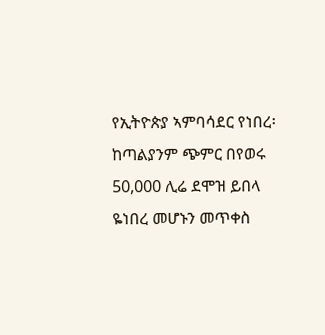የኢትዮጵያ ኣምባሳደር የነበረ፡ ከጣልያንም ጭምር በየወሩ 50,000 ሊሬ ደሞዝ ይበላ ዬነበረ መሆኑን መጥቀስ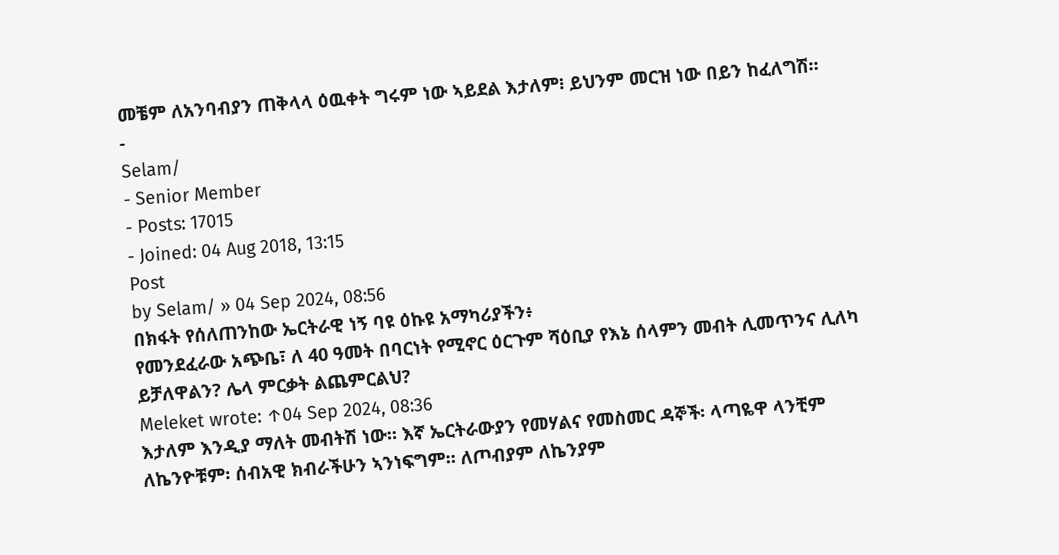መቼም ለአንባብያን ጠቅላላ ዕዉቀት ግሩም ነው ኣይደል እታለም፧ ይህንም መርዝ ነው በይን ከፈለግሽ።
-
Selam/
- Senior Member
- Posts: 17015
- Joined: 04 Aug 2018, 13:15
Post
by Selam/ » 04 Sep 2024, 08:56
በክፋት የሰለጠንከው ኤርትራዊ ነኝ ባዩ ዕኩዩ አማካሪያችን፥
የመንደፈራው አጭቤ፣ ለ 40 ዓመት በባርነት የሚኖር ዕርጉም ሻዕቢያ የእኔ ሰላምን መብት ሊመጥንና ሊለካ ይቻለዋልን? ሌላ ምርቃት ልጨምርልህ?
Meleket wrote: ↑04 Sep 2024, 08:36
እታለም እንዲያ ማለት መብትሽ ነው። እኛ ኤርትራውያን የመሃልና የመስመር ዳኞች፡ ላጣዬዋ ላንቺም ለኬንዮቹም፡ ሰብአዊ ክብራችሁን ኣንነፍግም። ለጦብያም ለኬንያም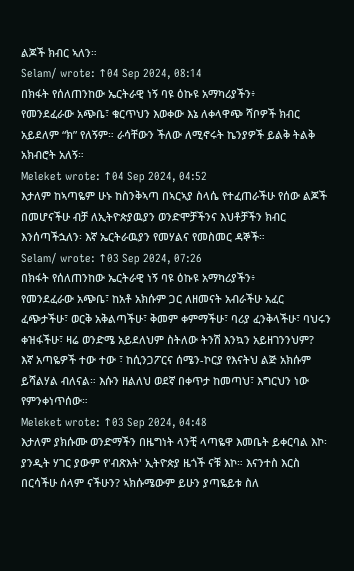ልጆች ክብር ኣለን።
Selam/ wrote: ↑04 Sep 2024, 08:14
በክፋት የሰለጠንከው ኤርትራዊ ነኝ ባዩ ዕኩዩ አማካሪያችን፥
የመንደፈራው አጭቤ፣ ቁርጥህን እወቀው እኔ ለቀላዋጭ ሻቦዎች ክብር አይደለም “ክ” የለኝም። ራሳቸውን ችለው ለሚኖሩት ኬንያዎች ይልቅ ትልቅ አክብሮት አለኝ።
Meleket wrote: ↑04 Sep 2024, 04:52
እታለም ከኣጣዬም ሁኑ ከስንቅኣጣ በኣርኣያ ስላሴ የተፈጠራችሁ የሰው ልጆች በመሆናችሁ ብቻ ለኢትዮጵያዉያን ወንድሞቻችንና እህቶቻችን ክብር እንሰጣችኋለን፡ እኛ ኤርትራዉያን የመሃልና የመስመር ዳኞች።
Selam/ wrote: ↑03 Sep 2024, 07:26
በክፋት የሰለጠንከው ኤርትራዊ ነኝ ባዩ ዕኩዩ አማካሪያችን፥
የመንደፈራው አጭቤ፣ ከአቶ አክሱም ጋር ለዘመናት አብራችሁ አፈር ፈጭታችሁ፣ ወርቅ አቅልጣችሁ፣ ቅመም ቀምማችሁ፣ ባሪያ ፈንቅላችሁ፣ ባህሩን ቀዝፋችሁ፣ ዛሬ ወንድሜ አይደለህም ስትለው ትንሽ እንኳን አይዘገንንህም?
እኛ አጣዬዎች ተው ተው ፣ ከሲንጋፖርና ሰሜን-ኮርያ የእናትህ ልጅ አክሱም ይሻልሃል ብለናል። እሱን ዘልለህ ወደኛ በቀጥታ ከመጣህ፣ እግርህን ነው የምንቀነጥሰው።
Meleket wrote: ↑03 Sep 2024, 04:48
እታለም ያክሱሙ ወንድማችን በዜግነት ላንቺ ላጣዬዋ እመቤት ይቀርባል እኮ፡ ያንዲት ሃገር ያውም የ'ብጽእት' ኢትዮጵያ ዜጎች ናቹ እኮ። እናንተስ እርስ በርሳችሁ ሰላም ናችሁን? ኣክሱሜውም ይሁን ያጣዬይቱ ስለ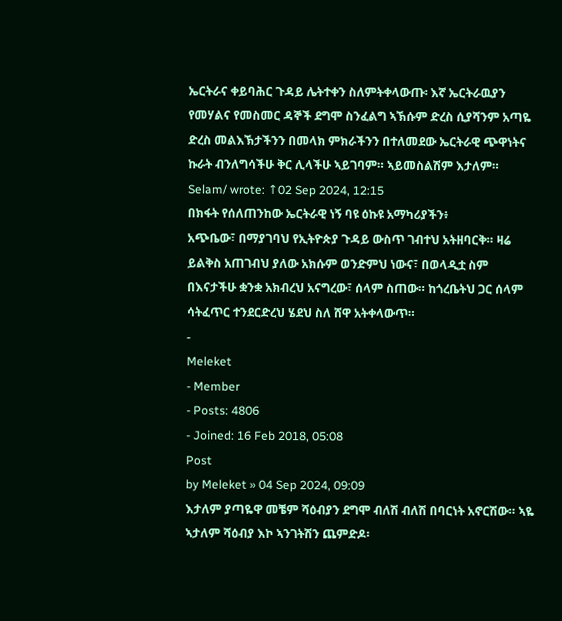ኤርትራና ቀይባሕር ጉዳይ ሌትተቀን ስለምትቀላውጡ፡ እኛ ኤርትራዉያን የመሃልና የመስመር ዳኞች ደግሞ ስንፈልግ ኣኽሱም ድረስ ሲያሻንም አጣዬ ድረስ መልእኽታችንን በመላክ ምክራችንን በተለመደው ኤርትራዊ ጭዋነትና ኩራት ብንለግሳችሁ ቅር ሊላችሁ ኣይገባም። ኣይመስልሽም እታለም።
Selam/ wrote: ↑02 Sep 2024, 12:15
በክፋት የሰለጠንከው ኤርትራዊ ነኝ ባዩ ዕኩዩ አማካሪያችን፥
አጭቤው፣ በማያገባህ የኢትዮጵያ ጉዳይ ውስጥ ገብተህ አትዘባርቅ። ዛሬ ይልቅስ አጠገብህ ያለው አክሱም ወንድምህ ነውና፣ በወላዲቷ ስም በእናታችሁ ቋንቋ አክብረህ አናግረው፣ ሰላም ስጠው። ከጎረቤትህ ጋር ሰላም ሳትፈጥር ተንደርድረህ ሄደህ ስለ ሸዋ አትቀላውጥ።
-
Meleket
- Member
- Posts: 4806
- Joined: 16 Feb 2018, 05:08
Post
by Meleket » 04 Sep 2024, 09:09
እታለም ያጣዬዋ መቼም ሻዕብያን ደግሞ ብለሽ ብለሽ በባርነት አኖርሽው። ኣዬ ኣታለም ሻዕብያ እኮ ኣንገትሽን ጨምድዶ፡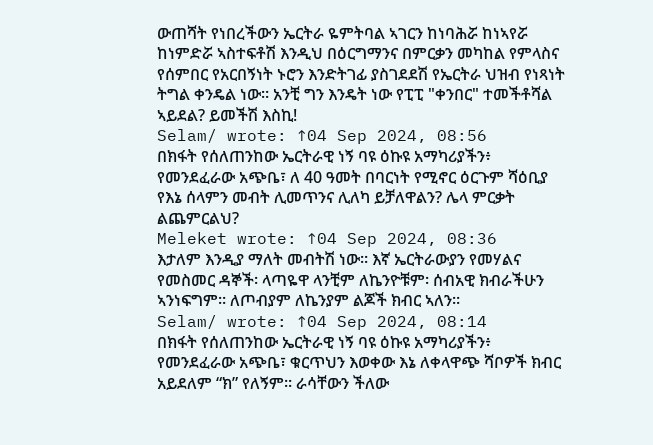ውጠሻት የነበረችውን ኤርትራ ዬምትባል ኣገርን ከነባሕሯ ከነኣየሯ ከነምድሯ ኣስተፍቶሽ እንዲህ በዕርግማንና በምርቃን መካከል የምላስና የሰምበር የአርበኝነት ኑሮን እንድትገፊ ያስገደደሽ የኤርትራ ህዝብ የነጻነት ትግል ቀንዴል ነው። አንቺ ግን እንዴት ነው የፒፒ "ቀንበር" ተመችቶሻል ኣይደል? ይመችሽ እስኪ!
Selam/ wrote: ↑04 Sep 2024, 08:56
በክፋት የሰለጠንከው ኤርትራዊ ነኝ ባዩ ዕኩዩ አማካሪያችን፥
የመንደፈራው አጭቤ፣ ለ 40 ዓመት በባርነት የሚኖር ዕርጉም ሻዕቢያ የእኔ ሰላምን መብት ሊመጥንና ሊለካ ይቻለዋልን? ሌላ ምርቃት ልጨምርልህ?
Meleket wrote: ↑04 Sep 2024, 08:36
እታለም እንዲያ ማለት መብትሽ ነው። እኛ ኤርትራውያን የመሃልና የመስመር ዳኞች፡ ላጣዬዋ ላንቺም ለኬንዮቹም፡ ሰብአዊ ክብራችሁን ኣንነፍግም። ለጦብያም ለኬንያም ልጆች ክብር ኣለን።
Selam/ wrote: ↑04 Sep 2024, 08:14
በክፋት የሰለጠንከው ኤርትራዊ ነኝ ባዩ ዕኩዩ አማካሪያችን፥
የመንደፈራው አጭቤ፣ ቁርጥህን እወቀው እኔ ለቀላዋጭ ሻቦዎች ክብር አይደለም “ክ” የለኝም። ራሳቸውን ችለው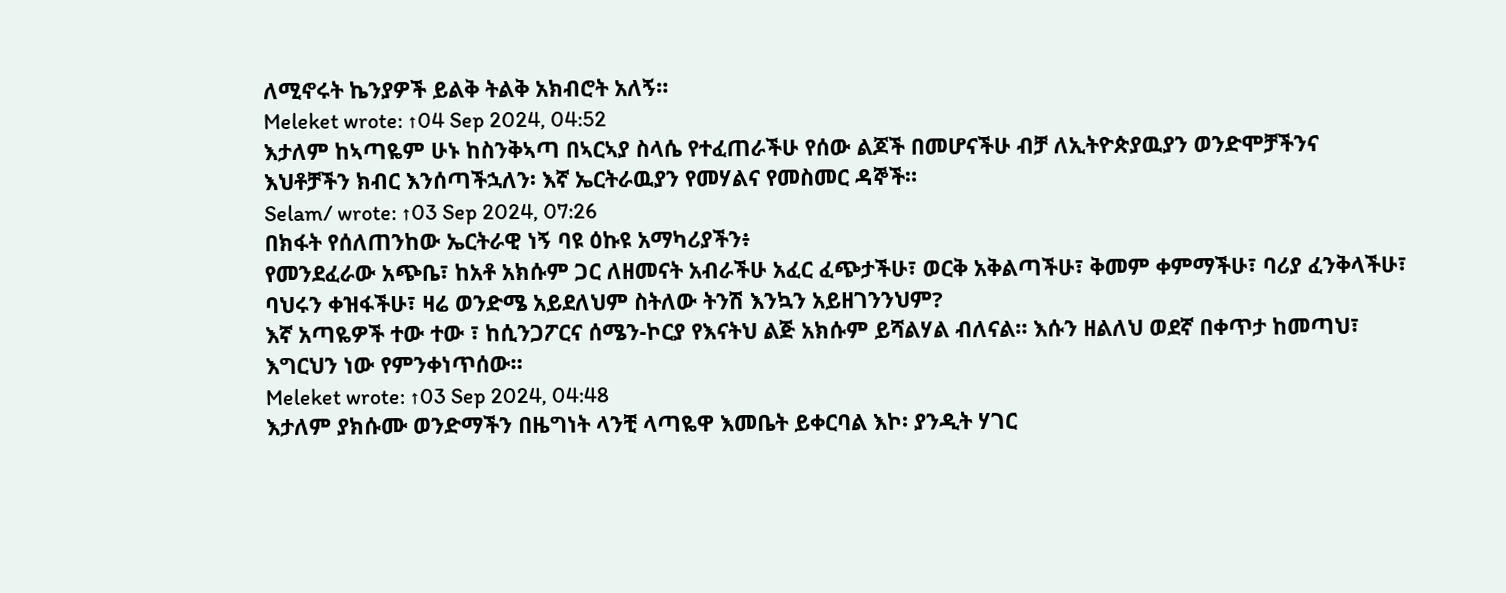ለሚኖሩት ኬንያዎች ይልቅ ትልቅ አክብሮት አለኝ።
Meleket wrote: ↑04 Sep 2024, 04:52
እታለም ከኣጣዬም ሁኑ ከስንቅኣጣ በኣርኣያ ስላሴ የተፈጠራችሁ የሰው ልጆች በመሆናችሁ ብቻ ለኢትዮጵያዉያን ወንድሞቻችንና እህቶቻችን ክብር እንሰጣችኋለን፡ እኛ ኤርትራዉያን የመሃልና የመስመር ዳኞች።
Selam/ wrote: ↑03 Sep 2024, 07:26
በክፋት የሰለጠንከው ኤርትራዊ ነኝ ባዩ ዕኩዩ አማካሪያችን፥
የመንደፈራው አጭቤ፣ ከአቶ አክሱም ጋር ለዘመናት አብራችሁ አፈር ፈጭታችሁ፣ ወርቅ አቅልጣችሁ፣ ቅመም ቀምማችሁ፣ ባሪያ ፈንቅላችሁ፣ ባህሩን ቀዝፋችሁ፣ ዛሬ ወንድሜ አይደለህም ስትለው ትንሽ እንኳን አይዘገንንህም?
እኛ አጣዬዎች ተው ተው ፣ ከሲንጋፖርና ሰሜን-ኮርያ የእናትህ ልጅ አክሱም ይሻልሃል ብለናል። እሱን ዘልለህ ወደኛ በቀጥታ ከመጣህ፣ እግርህን ነው የምንቀነጥሰው።
Meleket wrote: ↑03 Sep 2024, 04:48
እታለም ያክሱሙ ወንድማችን በዜግነት ላንቺ ላጣዬዋ እመቤት ይቀርባል እኮ፡ ያንዲት ሃገር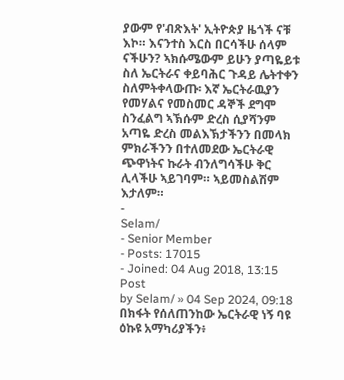ያውም የ'ብጽእት' ኢትዮጵያ ዜጎች ናቹ እኮ። እናንተስ እርስ በርሳችሁ ሰላም ናችሁን? ኣክሱሜውም ይሁን ያጣዬይቱ ስለ ኤርትራና ቀይባሕር ጉዳይ ሌትተቀን ስለምትቀላውጡ፡ እኛ ኤርትራዉያን የመሃልና የመስመር ዳኞች ደግሞ ስንፈልግ ኣኽሱም ድረስ ሲያሻንም አጣዬ ድረስ መልእኽታችንን በመላክ ምክራችንን በተለመደው ኤርትራዊ ጭዋነትና ኩራት ብንለግሳችሁ ቅር ሊላችሁ ኣይገባም። ኣይመስልሽም እታለም።
-
Selam/
- Senior Member
- Posts: 17015
- Joined: 04 Aug 2018, 13:15
Post
by Selam/ » 04 Sep 2024, 09:18
በክፋት የሰለጠንከው ኤርትራዊ ነኝ ባዩ ዕኩዩ አማካሪያችን፥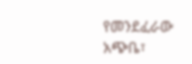የመንደፈራው አጭቤ፣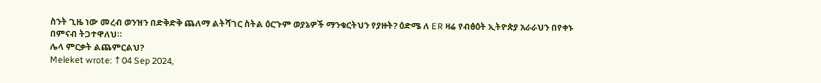ስንት ጊዜ ነው መረብ ወንዝን በድቅድቅ ጨለማ ልትሻገር ስትል ዕርጉም ወያኔዎች ማንቁርትህን የያዙት? ዕድሜ ለ ER ዛሬ የብፅዕት ኢትዮጵያ አራራህን በየቀኑ በምናብ ትጋተዋለህ።
ሌላ ምርቃት ልጨምርልህ?
Meleket wrote: ↑04 Sep 2024,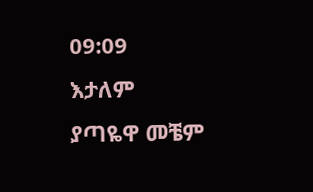09:09
እታለም ያጣዬዋ መቼም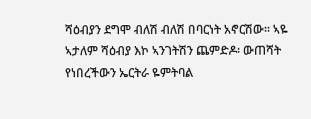ሻዕብያን ደግሞ ብለሽ ብለሽ በባርነት አኖርሽው። ኣዬ ኣታለም ሻዕብያ እኮ ኣንገትሽን ጨምድዶ፡ ውጠሻት የነበረችውን ኤርትራ ዬምትባል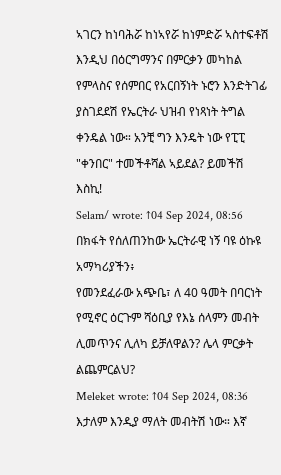ኣገርን ከነባሕሯ ከነኣየሯ ከነምድሯ ኣስተፍቶሽ እንዲህ በዕርግማንና በምርቃን መካከል የምላስና የሰምበር የአርበኝነት ኑሮን እንድትገፊ ያስገደደሽ የኤርትራ ህዝብ የነጻነት ትግል ቀንዴል ነው። አንቺ ግን እንዴት ነው የፒፒ "ቀንበር" ተመችቶሻል ኣይደል? ይመችሽ እስኪ!
Selam/ wrote: ↑04 Sep 2024, 08:56
በክፋት የሰለጠንከው ኤርትራዊ ነኝ ባዩ ዕኩዩ አማካሪያችን፥
የመንደፈራው አጭቤ፣ ለ 40 ዓመት በባርነት የሚኖር ዕርጉም ሻዕቢያ የእኔ ሰላምን መብት ሊመጥንና ሊለካ ይቻለዋልን? ሌላ ምርቃት ልጨምርልህ?
Meleket wrote: ↑04 Sep 2024, 08:36
እታለም እንዲያ ማለት መብትሽ ነው። እኛ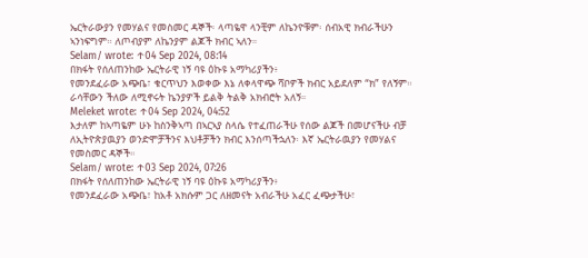ኤርትራውያን የመሃልና የመስመር ዳኞች፡ ላጣዬዋ ላንቺም ለኬንዮቹም፡ ሰብአዊ ክብራችሁን ኣንነፍግም። ለጦብያም ለኬንያም ልጆች ክብር ኣለን።
Selam/ wrote: ↑04 Sep 2024, 08:14
በክፋት የሰለጠንከው ኤርትራዊ ነኝ ባዩ ዕኩዩ አማካሪያችን፥
የመንደፈራው አጭቤ፣ ቁርጥህን እወቀው እኔ ለቀላዋጭ ሻቦዎች ክብር አይደለም “ክ” የለኝም። ራሳቸውን ችለው ለሚኖሩት ኬንያዎች ይልቅ ትልቅ አክብሮት አለኝ።
Meleket wrote: ↑04 Sep 2024, 04:52
እታለም ከኣጣዬም ሁኑ ከስንቅኣጣ በኣርኣያ ስላሴ የተፈጠራችሁ የሰው ልጆች በመሆናችሁ ብቻ ለኢትዮጵያዉያን ወንድሞቻችንና እህቶቻችን ክብር እንሰጣችኋለን፡ እኛ ኤርትራዉያን የመሃልና የመስመር ዳኞች።
Selam/ wrote: ↑03 Sep 2024, 07:26
በክፋት የሰለጠንከው ኤርትራዊ ነኝ ባዩ ዕኩዩ አማካሪያችን፥
የመንደፈራው አጭቤ፣ ከአቶ አክሱም ጋር ለዘመናት አብራችሁ አፈር ፈጭታችሁ፣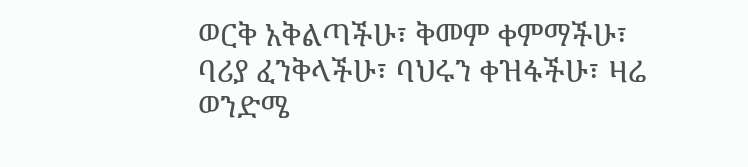ወርቅ አቅልጣችሁ፣ ቅመም ቀምማችሁ፣ ባሪያ ፈንቅላችሁ፣ ባህሩን ቀዝፋችሁ፣ ዛሬ ወንድሜ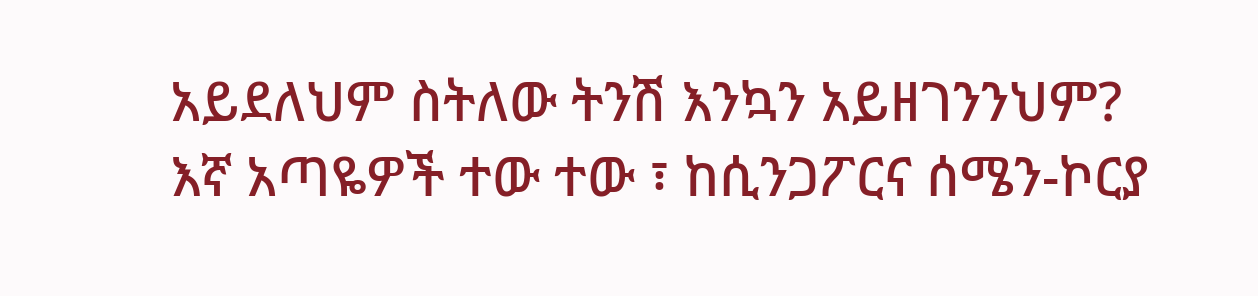አይደለህም ስትለው ትንሽ እንኳን አይዘገንንህም?
እኛ አጣዬዎች ተው ተው ፣ ከሲንጋፖርና ሰሜን-ኮርያ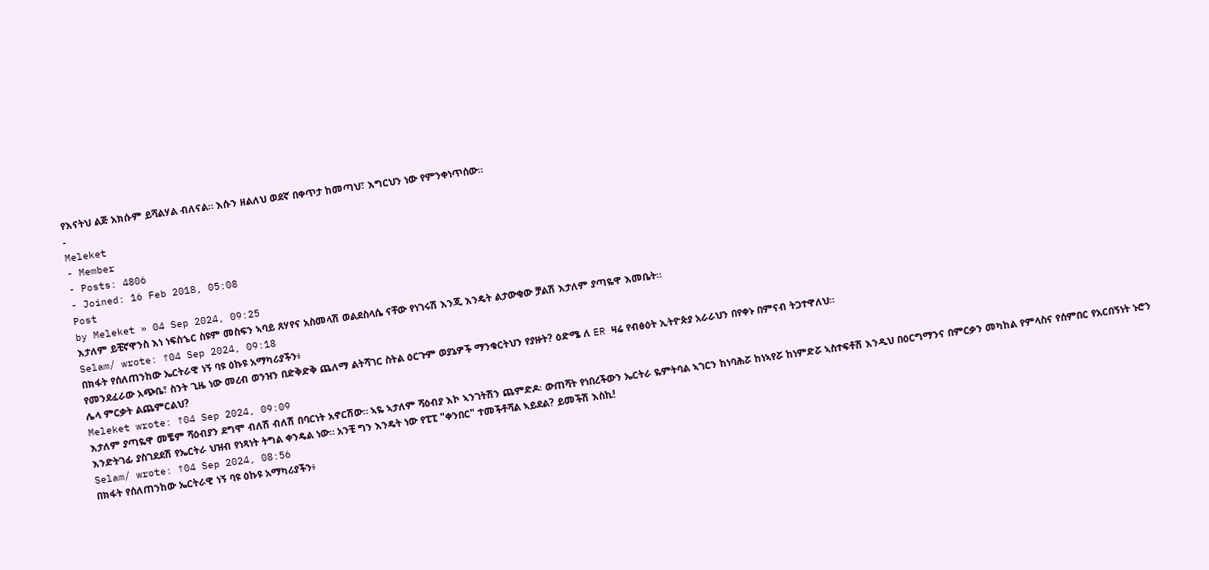የእናትህ ልጅ አክሱም ይሻልሃል ብለናል። እሱን ዘልለህ ወደኛ በቀጥታ ከመጣህ፣ እግርህን ነው የምንቀነጥሰው።
-
Meleket
- Member
- Posts: 4806
- Joined: 16 Feb 2018, 05:08
Post
by Meleket » 04 Sep 2024, 09:25
እታለም ይቺኛዋንስ እነ ነፍስኄር ስዩም መስፍን ኣባይ ጸሃየና አስመላሽ ወልደስላሴ ናቸው የነገሩሽ እንጂ እንዴት ልታውቂው ቻልሽ እታለም ያጣዬዋ እመቤት።
Selam/ wrote: ↑04 Sep 2024, 09:18
በክፋት የሰለጠንከው ኤርትራዊ ነኝ ባዩ ዕኩዩ አማካሪያችን፥
የመንደፈራው አጭቤ፣ ስንት ጊዜ ነው መረብ ወንዝን በድቅድቅ ጨለማ ልትሻገር ስትል ዕርጉም ወያኔዎች ማንቁርትህን የያዙት? ዕድሜ ለ ER ዛሬ የብፅዕት ኢትዮጵያ አራራህን በየቀኑ በምናብ ትጋተዋለህ።
ሌላ ምርቃት ልጨምርልህ?
Meleket wrote: ↑04 Sep 2024, 09:09
እታለም ያጣዬዋ መቼም ሻዕብያን ደግሞ ብለሽ ብለሽ በባርነት አኖርሽው። ኣዬ ኣታለም ሻዕብያ እኮ ኣንገትሽን ጨምድዶ፡ ውጠሻት የነበረችውን ኤርትራ ዬምትባል ኣገርን ከነባሕሯ ከነኣየሯ ከነምድሯ ኣስተፍቶሽ እንዲህ በዕርግማንና በምርቃን መካከል የምላስና የሰምበር የአርበኝነት ኑሮን እንድትገፊ ያስገደደሽ የኤርትራ ህዝብ የነጻነት ትግል ቀንዴል ነው። አንቺ ግን እንዴት ነው የፒፒ "ቀንበር" ተመችቶሻል ኣይደል? ይመችሽ እስኪ!
Selam/ wrote: ↑04 Sep 2024, 08:56
በክፋት የሰለጠንከው ኤርትራዊ ነኝ ባዩ ዕኩዩ አማካሪያችን፥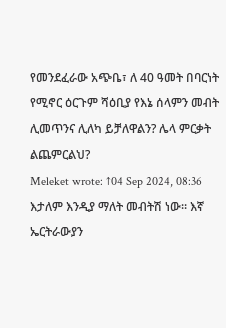የመንደፈራው አጭቤ፣ ለ 40 ዓመት በባርነት የሚኖር ዕርጉም ሻዕቢያ የእኔ ሰላምን መብት ሊመጥንና ሊለካ ይቻለዋልን? ሌላ ምርቃት ልጨምርልህ?
Meleket wrote: ↑04 Sep 2024, 08:36
እታለም እንዲያ ማለት መብትሽ ነው። እኛ ኤርትራውያን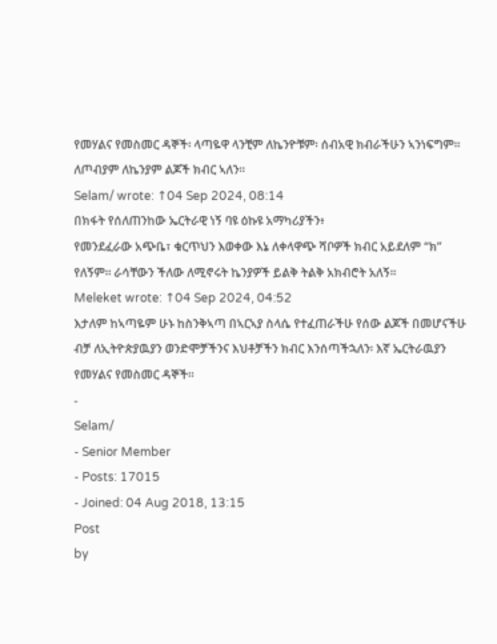የመሃልና የመስመር ዳኞች፡ ላጣዬዋ ላንቺም ለኬንዮቹም፡ ሰብአዊ ክብራችሁን ኣንነፍግም። ለጦብያም ለኬንያም ልጆች ክብር ኣለን።
Selam/ wrote: ↑04 Sep 2024, 08:14
በክፋት የሰለጠንከው ኤርትራዊ ነኝ ባዩ ዕኩዩ አማካሪያችን፥
የመንደፈራው አጭቤ፣ ቁርጥህን እወቀው እኔ ለቀላዋጭ ሻቦዎች ክብር አይደለም “ክ” የለኝም። ራሳቸውን ችለው ለሚኖሩት ኬንያዎች ይልቅ ትልቅ አክብሮት አለኝ።
Meleket wrote: ↑04 Sep 2024, 04:52
እታለም ከኣጣዬም ሁኑ ከስንቅኣጣ በኣርኣያ ስላሴ የተፈጠራችሁ የሰው ልጆች በመሆናችሁ ብቻ ለኢትዮጵያዉያን ወንድሞቻችንና እህቶቻችን ክብር እንሰጣችኋለን፡ እኛ ኤርትራዉያን የመሃልና የመስመር ዳኞች።
-
Selam/
- Senior Member
- Posts: 17015
- Joined: 04 Aug 2018, 13:15
Post
by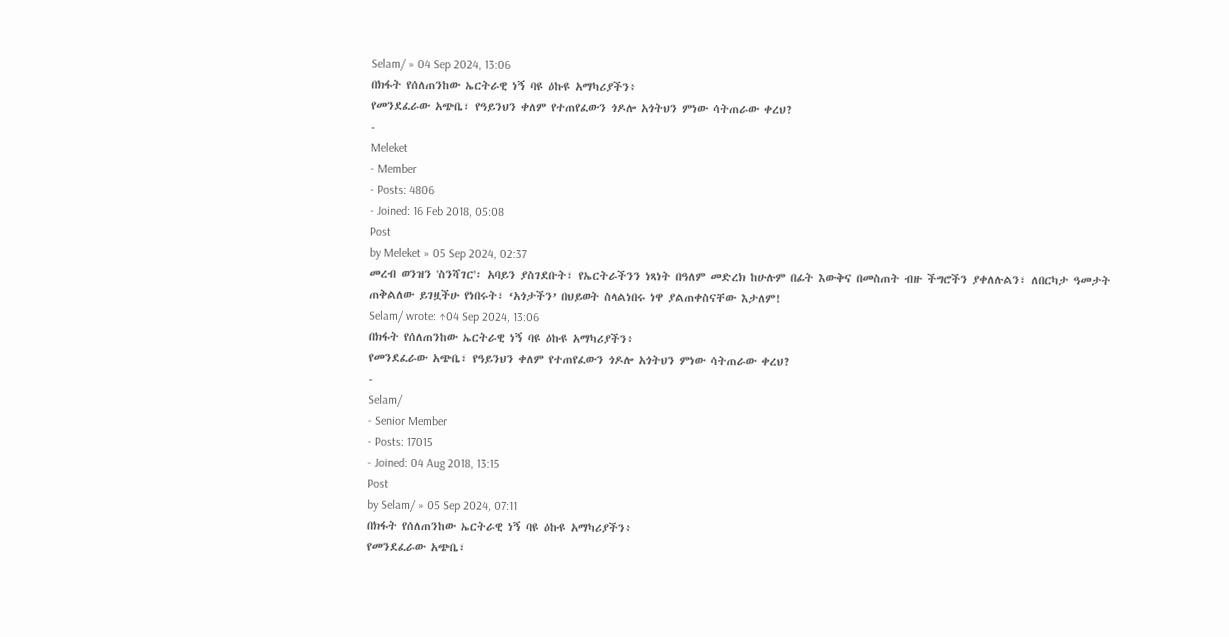Selam/ » 04 Sep 2024, 13:06
በክፋት የሰለጠንከው ኤርትራዊ ነኝ ባዩ ዕኩዩ አማካሪያችን፥
የመንደፈራው አጭቤ፣ የዓይንህን ቀለም የተጠየፈውን ጎዶሎ አጎትህን ምነው ሳትጠራው ቀረህ?
-
Meleket
- Member
- Posts: 4806
- Joined: 16 Feb 2018, 05:08
Post
by Meleket » 05 Sep 2024, 02:37
መረብ ወንዝን 'ስንሻገር'፡ አባይን ያስገደቡት፣ የኤርትራችንን ነጻነት በዓለም መድረክ ከሁሉም በፊት እውቅና በመስጠት ብዙ ችግሮችን ያቀለሉልን፣ ለበርካታ ዓመታት ጠቅልለው ይገዟችሁ የነበሩት፣ ‘አጎታችን’ በህይወት ስላልነበሩ ነዋ ያልጠቀስናቸው እታለም!
Selam/ wrote: ↑04 Sep 2024, 13:06
በክፋት የሰለጠንከው ኤርትራዊ ነኝ ባዩ ዕኩዩ አማካሪያችን፥
የመንደፈራው አጭቤ፣ የዓይንህን ቀለም የተጠየፈውን ጎዶሎ አጎትህን ምነው ሳትጠራው ቀረህ?
-
Selam/
- Senior Member
- Posts: 17015
- Joined: 04 Aug 2018, 13:15
Post
by Selam/ » 05 Sep 2024, 07:11
በክፋት የሰለጠንከው ኤርትራዊ ነኝ ባዩ ዕኩዩ አማካሪያችን፥
የመንደፈራው አጭቤ፣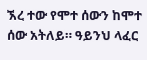ኧረ ተው የሞተ ሰውን ከሞተ ሰው አትለይ። ዓይንህ ላፈር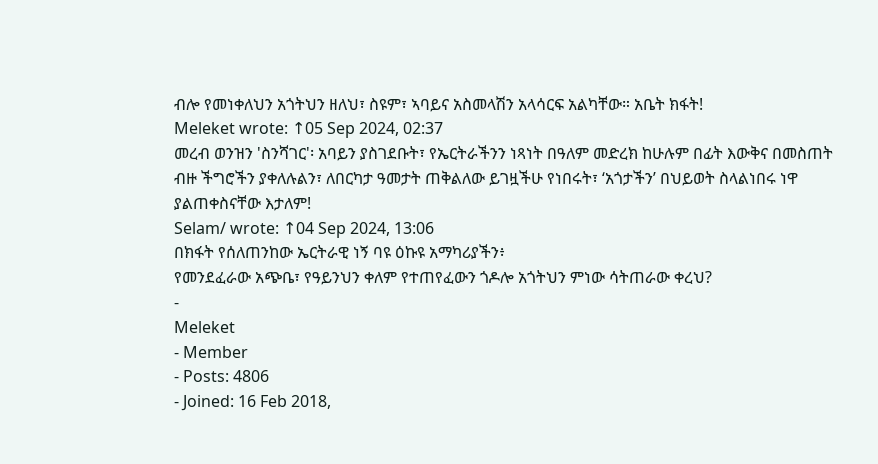ብሎ የመነቀለህን አጎትህን ዘለህ፣ ስዩም፣ ኣባይና አስመላሽን አላሳርፍ አልካቸው። አቤት ክፋት!
Meleket wrote: ↑05 Sep 2024, 02:37
መረብ ወንዝን 'ስንሻገር'፡ አባይን ያስገደቡት፣ የኤርትራችንን ነጻነት በዓለም መድረክ ከሁሉም በፊት እውቅና በመስጠት ብዙ ችግሮችን ያቀለሉልን፣ ለበርካታ ዓመታት ጠቅልለው ይገዟችሁ የነበሩት፣ ‘አጎታችን’ በህይወት ስላልነበሩ ነዋ ያልጠቀስናቸው እታለም!
Selam/ wrote: ↑04 Sep 2024, 13:06
በክፋት የሰለጠንከው ኤርትራዊ ነኝ ባዩ ዕኩዩ አማካሪያችን፥
የመንደፈራው አጭቤ፣ የዓይንህን ቀለም የተጠየፈውን ጎዶሎ አጎትህን ምነው ሳትጠራው ቀረህ?
-
Meleket
- Member
- Posts: 4806
- Joined: 16 Feb 2018,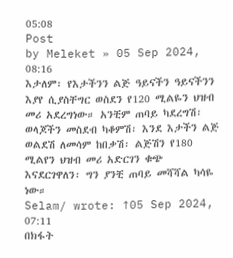05:08
Post
by Meleket » 05 Sep 2024, 08:16
እታለም፡ የእታችንን ልጅ ዓይናችን ዓይናችንን እያየ ሲያስቸግር ወስደን የ120 ሚልዬን ህዝብ መሪ አደረግነው። አንቺም ጠባይ ካደረግሽ፡ ወላጆችን መስደብ ካቆምሽ፡ እንደ እታችን ልጅ ወልደሽ ለመሳም ከበቃሽ፡ ልጅሽን የ180 ሚልየን ህዝብ መሪ አድርገን ቁጭ እናደርገዋለን፡ ግን ያንቺ ጠባይ መሻሻል ካሳዬ ነው።
Selam/ wrote: ↑05 Sep 2024, 07:11
በክፋት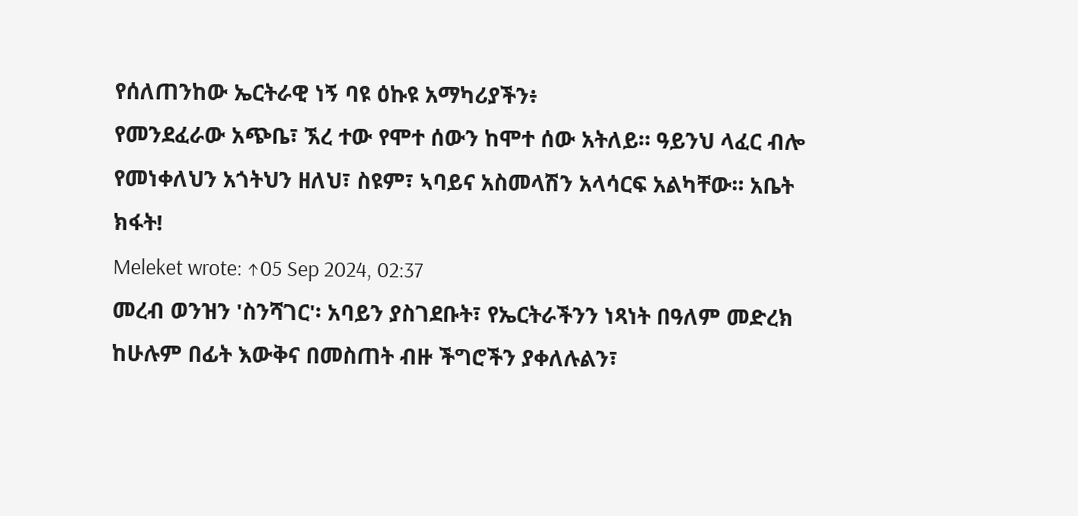የሰለጠንከው ኤርትራዊ ነኝ ባዩ ዕኩዩ አማካሪያችን፥
የመንደፈራው አጭቤ፣ ኧረ ተው የሞተ ሰውን ከሞተ ሰው አትለይ። ዓይንህ ላፈር ብሎ የመነቀለህን አጎትህን ዘለህ፣ ስዩም፣ ኣባይና አስመላሽን አላሳርፍ አልካቸው። አቤት ክፋት!
Meleket wrote: ↑05 Sep 2024, 02:37
መረብ ወንዝን 'ስንሻገር'፡ አባይን ያስገደቡት፣ የኤርትራችንን ነጻነት በዓለም መድረክ ከሁሉም በፊት እውቅና በመስጠት ብዙ ችግሮችን ያቀለሉልን፣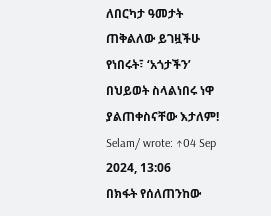ለበርካታ ዓመታት ጠቅልለው ይገዟችሁ የነበሩት፣ ‘አጎታችን’ በህይወት ስላልነበሩ ነዋ ያልጠቀስናቸው እታለም!
Selam/ wrote: ↑04 Sep 2024, 13:06
በክፋት የሰለጠንከው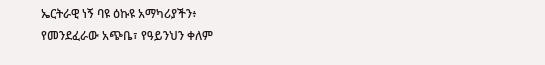ኤርትራዊ ነኝ ባዩ ዕኩዩ አማካሪያችን፥
የመንደፈራው አጭቤ፣ የዓይንህን ቀለም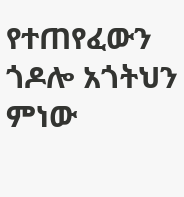የተጠየፈውን ጎዶሎ አጎትህን ምነው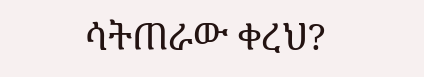ሳትጠራው ቀረህ?